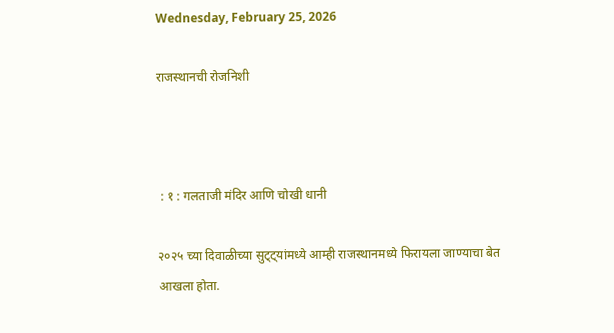Wednesday, February 25, 2026

राजस्थानची रोजनिशी



 : १ : गलताजी मंदिर आणि चोखी धानी

२०२५ च्या दिवाळीच्या सुट्ट्यांमध्ये आम्ही राजस्थानमध्ये फिरायला जाण्याचा बेत आखला होता.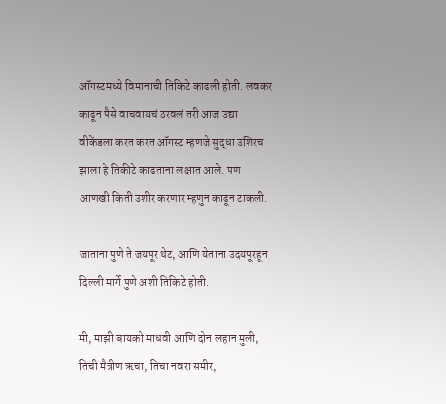ऑगस्टमध्ये विमानाची तिकिटे काढली होती. लवकर काढून पैसे वाचवायचं ठरवलं तरी आज उद्या वीकेंडला करत करत ऑगस्ट म्हणजे सुद्धा उशिरच झाला हे तिकीटे काढताना लक्षात आले. पण आणखी किती उशीर करणार म्हणुन काढून टाकली.

जाताना पुणे ते जयपूर थेट, आणि येताना उदयपूरहून दिल्ली मार्गे पुणे अशी तिकिटे होती.

मी, माझी बायको माधवी आणि दोन लहान मुली, तिची मैत्रीण ऋचा, तिचा नवरा समीर,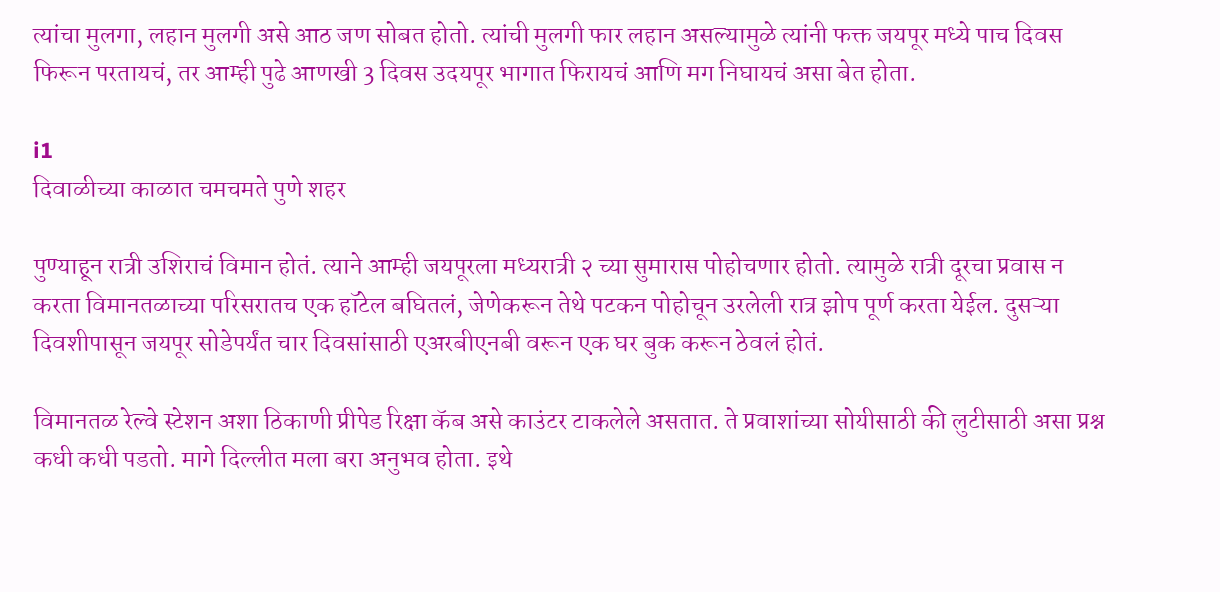त्यांचा मुलगा, लहान मुलगी असे आठ जण सोबत होतो. त्यांची मुलगी फार लहान असल्यामुळे त्यांनी फक्त जयपूर मध्ये पाच दिवस फिरून परतायचं, तर आम्ही पुढे आणखी 3 दिवस उदयपूर भागात फिरायचं आणि मग निघायचं असा बेत होता.

i1
दिवाळीच्या काळात चमचमते पुणे शहर

पुण्याहून रात्री उशिराचं विमान होतं. त्याने आम्ही जयपूरला मध्यरात्री २ च्या सुमारास पोहोचणार होतो. त्यामुळे रात्री दूरचा प्रवास न करता विमानतळाच्या परिसरातच एक हॉटेल बघितलं, जेणेकरून तेथे पटकन पोहोचून उरलेली रात्र झोप पूर्ण करता येईल. दुसऱ्या दिवशीपासून जयपूर सोडेपर्यंत चार दिवसांसाठी एअरबीएनबी वरून एक घर बुक करून ठेवलं होतं.

विमानतळ रेल्वे स्टेशन अशा ठिकाणी प्रीपेड रिक्षा कॅब असे काउंटर टाकलेले असतात. ते प्रवाशांच्या सोयीसाठी की लुटीसाठी असा प्रश्न कधी कधी पडतो. मागे दिल्लीत मला बरा अनुभव होता. इथे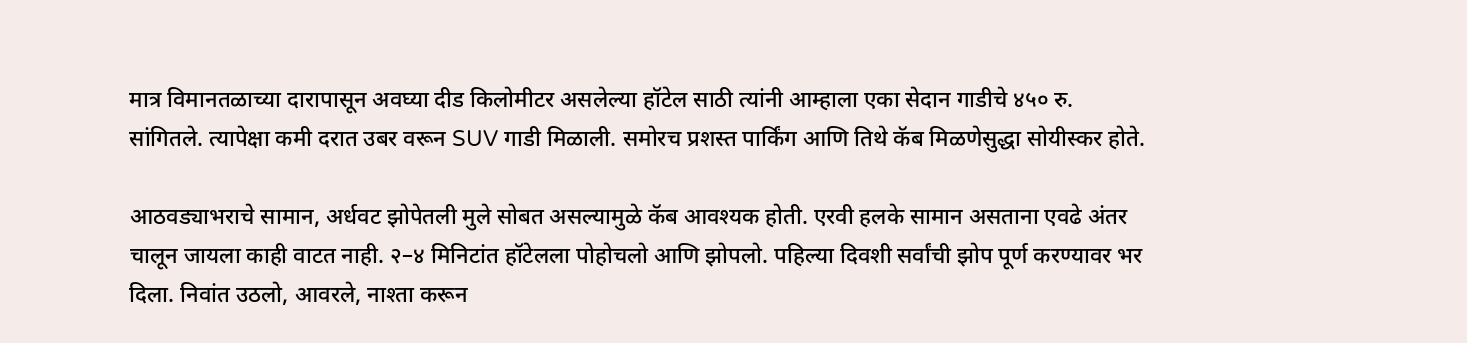मात्र विमानतळाच्या दारापासून अवघ्या दीड किलोमीटर असलेल्या हॉटेल साठी त्यांनी आम्हाला एका सेदान गाडीचे ४५० रु. सांगितले. त्यापेक्षा कमी दरात उबर वरून SUV गाडी मिळाली. समोरच प्रशस्त पार्किंग आणि तिथे कॅब मिळणेसुद्धा सोयीस्कर होते.

आठवड्याभराचे सामान, अर्धवट झोपेतली मुले सोबत असल्यामुळे कॅब आवश्यक होती. एरवी हलके सामान असताना एवढे अंतर चालून जायला काही वाटत नाही. २–४ मिनिटांत हॉटेलला पोहोचलो आणि झोपलो. पहिल्या दिवशी सर्वांची झोप पूर्ण करण्यावर भर दिला. निवांत उठलो, आवरले, नाश्ता करून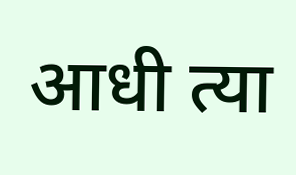आधी त्या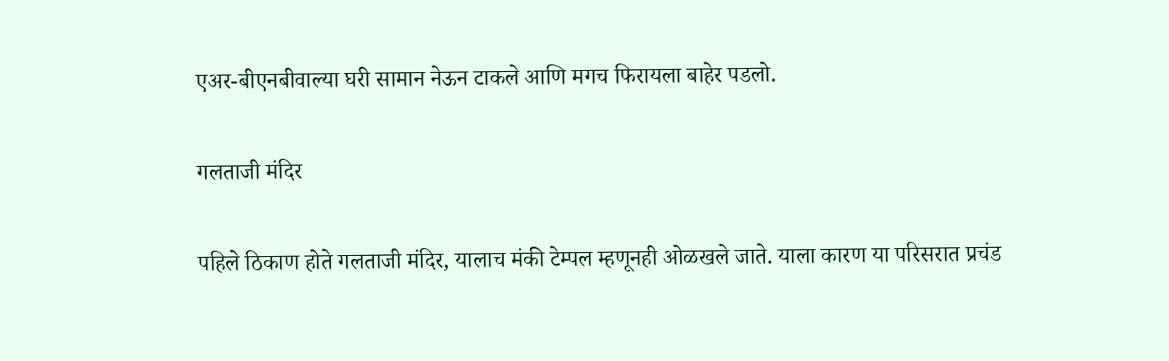एअर-बीएनबीवाल्या घरी सामान नेऊन टाकले आणि मगच फिरायला बाहेर पडलो.

गलताजी मंदिर

पहिले ठिकाण होते गलताजी मंदिर, यालाच मंकी टेम्पल म्हणूनही ओळखले जाते. याला कारण या परिसरात प्रचंड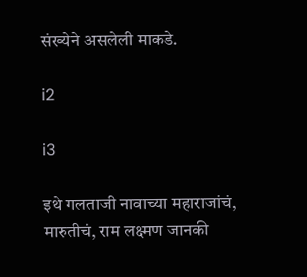संख्येने असलेली माकडे.

i2

i3

इथे गलताजी नावाच्या महाराजांचं, मारुतीचं, राम लक्ष्मण जानकी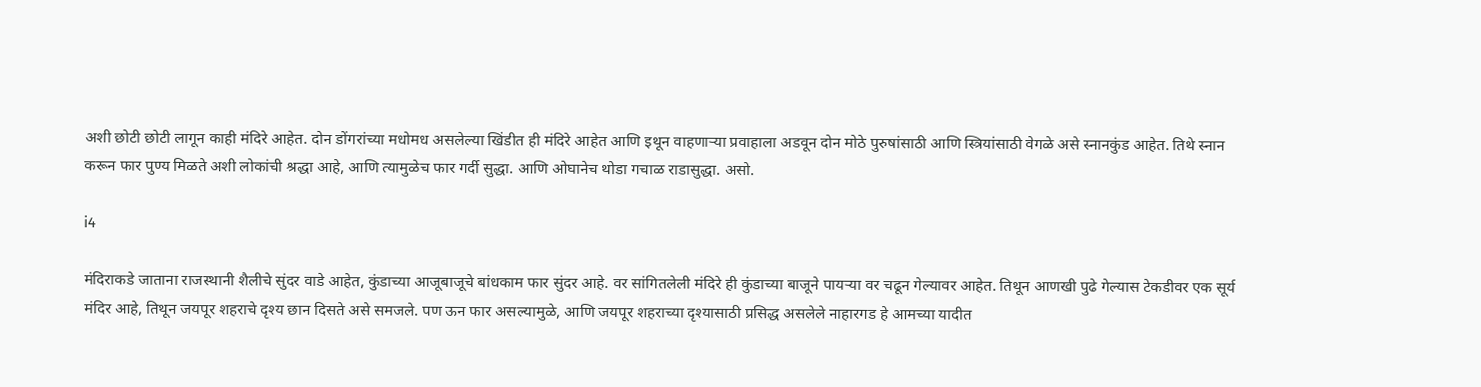अशी छोटी छोटी लागून काही मंदिरे आहेत. दोन डोंगरांच्या मधोमध असलेल्या खिंडीत ही मंदिरे आहेत आणि इथून वाहणाऱ्या प्रवाहाला अडवून दोन मोठे पुरुषांसाठी आणि स्त्रियांसाठी वेगळे असे स्नानकुंड आहेत. तिथे स्नान करून फार पुण्य मिळते अशी लोकांची श्रद्धा आहे, आणि त्यामुळेच फार गर्दी सुद्धा. आणि ओघानेच थोडा गचाळ राडासुद्धा. असो.

i4

मंदिराकडे जाताना राजस्थानी शैलीचे सुंदर वाडे आहेत, कुंडाच्या आजूबाजूचे बांधकाम फार सुंदर आहे. वर सांगितलेली मंदिरे ही कुंडाच्या बाजूने पायऱ्या वर चढून गेल्यावर आहेत. तिथून आणखी पुढे गेल्यास टेकडीवर एक सूर्य मंदिर आहे, तिथून जयपूर शहराचे दृश्य छान दिसते असे समजले. पण ऊन फार असल्यामुळे, आणि जयपूर शहराच्या दृश्यासाठी प्रसिद्ध असलेले नाहारगड हे आमच्या यादीत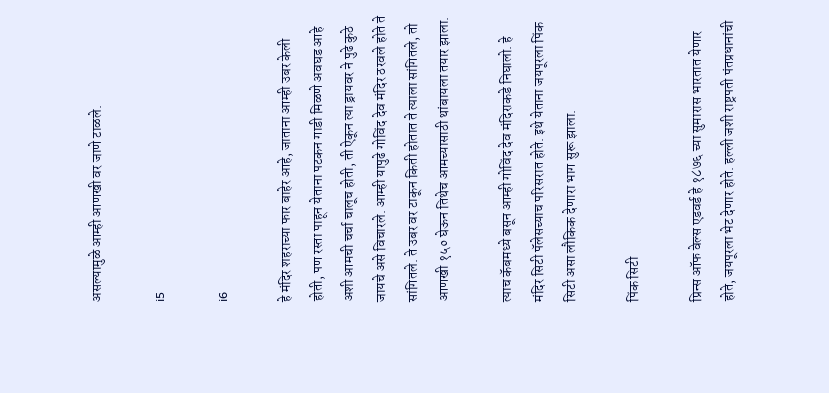असल्यामुळे आम्ही आणखी वर जाणे टाळले.

i5

i6

हे मंदिर शहराच्या फार बाहेर आहे, जाताना आम्ही उबर केली होती, पण रस्ता पाहून येताना पटकन गाडी मिळणे अवघड आहे अशी आमची चर्चा चालूच होती, ती ऐकून त्या ड्रायवर ने पुढे कुठे जायचे असे विचारले. आम्ही यापुढे गोविंद देव मंदिर ठरवले होते ते सांगितले. ते उबर वर टाकून किती होतात ते त्याला सांगितले, तो आणखी १५० घेऊन तिथेच आमच्यासाठी थांबायला तयार झाला.

त्याच कॅबमध्ये बसून आम्ही गोविंद देव मंदिराकडे निघालो. हे मंदिर सिटी पॅलेसच्याच परिसरात होते. इथे येताना जयपूरला पिंक सिटी असा लौकिक देणारा भाग सुरू झाला.

पिंक सिटी

प्रिन्स ऑफ वेल्स एडवर्ड हे १८७६ च्या सुमारास भारतात येणार होते, जयपूरला भेट देणार होते. हल्ली जशी राष्ट्रपती पंतप्रधानांची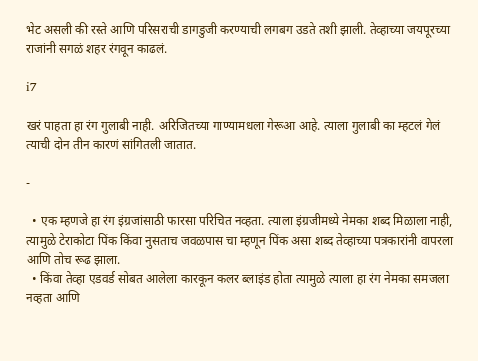भेट असली की रस्ते आणि परिसराची डागडुजी करण्याची लगबग उडते तशी झाली. तेव्हाच्या जयपूरच्या राजांनी सगळं शहर रंगवून काढलं.

i7

खरं पाहता हा रंग गुलाबी नाही. अरिजितच्या गाण्यामधला गेरूआ आहे. त्याला गुलाबी का म्हटलं गेलं त्याची दोन तीन कारणं सांगितली जातात.

-

  • एक म्हणजे हा रंग इंग्रजांसाठी फारसा परिचित नव्हता. त्याला इंग्रजीमध्ये नेमका शब्द मिळाला नाही, त्यामुळे टेराकोटा पिंक किंवा नुसताच जवळपास चा म्हणून पिंक असा शब्द तेव्हाच्या पत्रकारांनी वापरला आणि तोच रूढ झाला.
  • किंवा तेव्हा एडवर्ड सोबत आलेला कारकून कलर ब्लाइंड होता त्यामुळे त्याला हा रंग नेमका समजला नव्हता आणि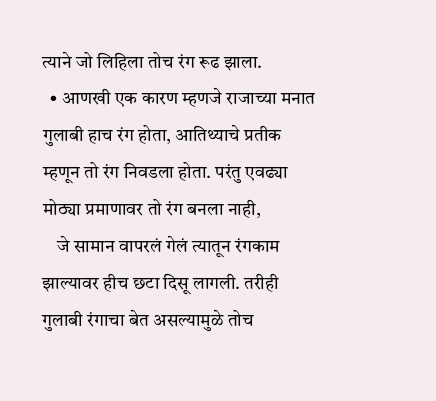त्याने जो लिहिला तोच रंग रूढ झाला.
  • आणखी एक कारण म्हणजे राजाच्या मनात गुलाबी हाच रंग होता, आतिथ्याचे प्रतीक म्हणून तो रंग निवडला होता. परंतु एवढ्या मोठ्या प्रमाणावर तो रंग बनला नाही,
    जे सामान वापरलं गेलं त्यातून रंगकाम झाल्यावर हीच छटा दिसू लागली. तरीही गुलाबी रंगाचा बेत असल्यामुळे तोच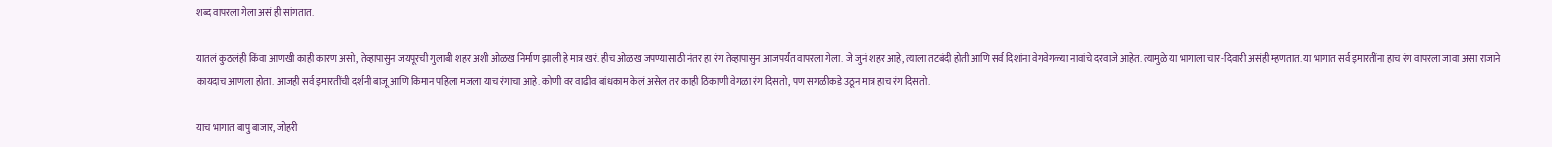शब्द वापरला गेला असं ही सांगतात.

यातलं कुठलंही किंवा आणखी काही कारण असो, तेव्हापासुन जयपूरची गुलाबी शहर अशी ओळख निर्माण झाली हे मात्र खरं. हीच ओळख जपण्यासाठी नंतर हा रंग तेव्हापासुन आजपर्यंत वापरला गेला. जे जुनं शहर आहे, त्याला तटबंदी होती आणि सर्व दिशांना वेगवेगळ्या नावांचे दरवाजे आहेत. त्यामुळे या भागाला चार-दिवारी असंही म्हणतात. या भागात सर्व इमारतींना हाच रंग वापरला जावा असा राजाने कायदाच आणला होता. आजही सर्व इमारतींची दर्शनी बाजू आणि किमान पहिला मजला याच रंगाचा आहे. कोणी वर वाढीव बांधकाम केलं असेल तर काही ठिकाणी वेगळा रंग दिसतो, पण सगळीकडे उठून मात्र हाच रंग दिसतो.

याच भागात बापु बाजार, जोहरी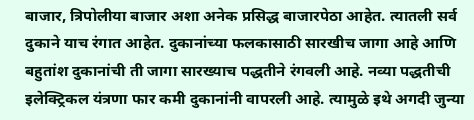बाजार, त्रिपोलीया बाजार अशा अनेक प्रसिद्ध बाजारपेठा आहेत. त्यातली सर्व दुकाने याच रंगात आहेत. दुकानांच्या फलकासाठी सारखीच जागा आहे आणि बहुतांश दुकानांची ती जागा सारख्याच पद्धतीने रंगवली आहे. नव्या पद्धतीची इलेक्ट्रिकल यंत्रणा फार कमी दुकानांनी वापरली आहे. त्यामुळे इथे अगदी जुन्या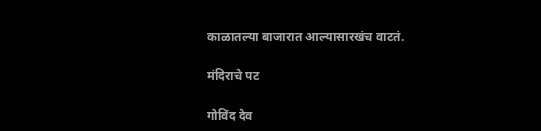काळातल्या बाजारात आल्यासारखंच वाटतं.

मंदिराचे पट

गोविंद देव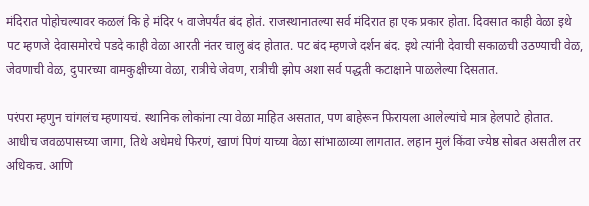मंदिरात पोहोचल्यावर कळलं कि हे मंदिर ५ वाजेपर्यंत बंद होतं. राजस्थानातल्या सर्व मंदिरात हा एक प्रकार होता. दिवसात काही वेळा इथे पट म्हणजे देवासमोरचे पडदे काही वेळा आरती नंतर चालु बंद होतात. पट बंद म्हणजे दर्शन बंद. इथे त्यांनी देवाची सकाळची उठण्याची वेळ, जेवणाची वेळ, दुपारच्या वामकुक्षीच्या वेळा, रात्रीचे जेवण, रात्रीची झोप अशा सर्व पद्धती कटाक्षाने पाळलेल्या दिसतात.

परंपरा म्हणुन चांगलंच म्हणायचं. स्थानिक लोकांना त्या वेळा माहित असतात, पण बाहेरून फिरायला आलेल्यांचे मात्र हेलपाटे होतात. आधीच जवळपासच्या जागा, तिथे अधेमधे फिरणं, खाणं पिणं याच्या वेळा सांभाळाव्या लागतात. लहान मुलं किंवा ज्येष्ठ सोबत असतील तर अधिकच. आणि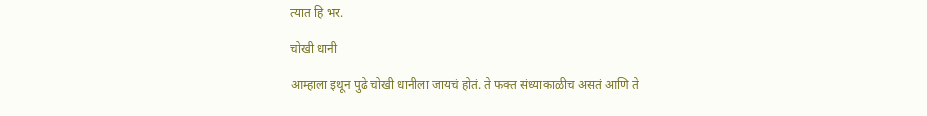त्यात हि भर.

चोखी धानी

आम्हाला इथून पुढे चोखी धानीला जायचं होतं. ते फक्त संध्याकाळीच असतं आणि ते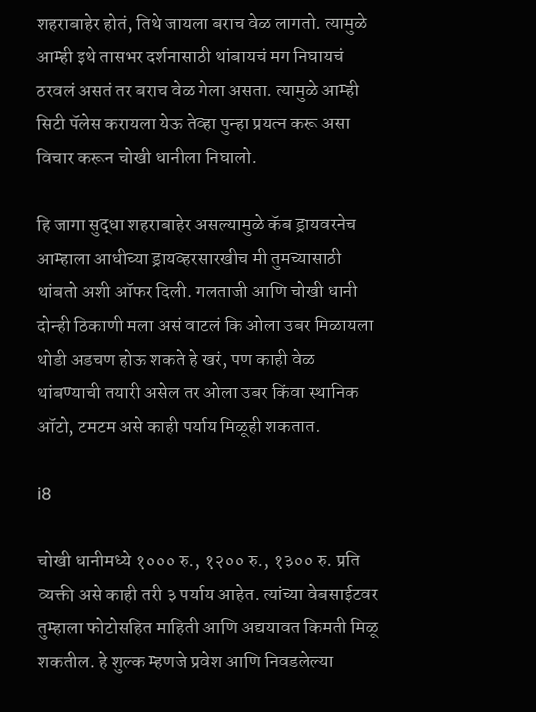शहराबाहेर होतं, तिथे जायला बराच वेळ लागतो. त्यामुळे आम्ही इथे तासभर दर्शनासाठी थांबायचं मग निघायचं ठरवलं असतं तर बराच वेळ गेला असता. त्यामुळे आम्ही सिटी पॅलेस करायला येऊ तेव्हा पुन्हा प्रयत्न करू असा विचार करून चोखी धानीला निघालो.

हि जागा सुद्धा शहराबाहेर असल्यामुळे कॅब ड्रायवरनेच आम्हाला आधीच्या ड्रायव्हरसारखीच मी तुमच्यासाठी थांबतो अशी ऑफर दिली. गलताजी आणि चोखी धानी दोन्ही ठिकाणी मला असं वाटलं कि ओला उबर मिळायला थोडी अडचण होऊ शकते हे खरं, पण काही वेळ थांबण्याची तयारी असेल तर ओला उबर किंवा स्थानिक ऑटो, टमटम असे काही पर्याय मिळूही शकतात.

i8

चोखी धानीमध्ये १००० रु., १२०० रु., १३०० रु. प्रति व्यक्ती असे काही तरी ३ पर्याय आहेत. त्यांच्या वेबसाईटवर तुम्हाला फोटोसहित माहिती आणि अद्ययावत किमती मिळू शकतील. हे शुल्क म्हणजे प्रवेश आणि निवडलेल्या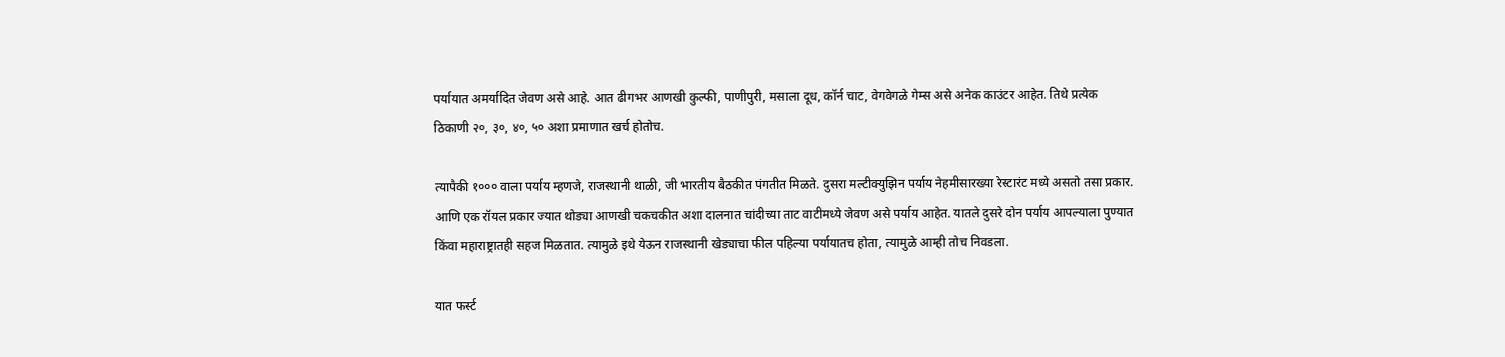पर्यायात अमर्यादित जेवण असे आहे. आत ढीगभर आणखी कुल्फी, पाणीपुरी, मसाला दूध, कॉर्न चाट, वेगवेगळे गेम्स असे अनेक काउंटर आहेत. तिथे प्रत्येक ठिकाणी २०, ३०, ४०, ५० अशा प्रमाणात खर्च होतोच.

त्यापैकी १००० वाला पर्याय म्हणजे, राजस्थानी थाळी, जी भारतीय बैठकीत पंगतीत मिळते. दुसरा मल्टीक्युझिन पर्याय नेहमीसारख्या रेस्टारंट मध्ये असतो तसा प्रकार. आणि एक रॉयल प्रकार ज्यात थोड्या आणखी चकचकीत अशा दालनात चांदीच्या ताट वाटीमध्ये जेवण असे पर्याय आहेत. यातले दुसरे दोन पर्याय आपल्याला पुण्यात किंवा महाराष्ट्रातही सहज मिळतात. त्यामुळे इथे येऊन राजस्थानी खेड्याचा फील पहिल्या पर्यायातच होता, त्यामुळे आम्ही तोच निवडला.

यात फर्स्ट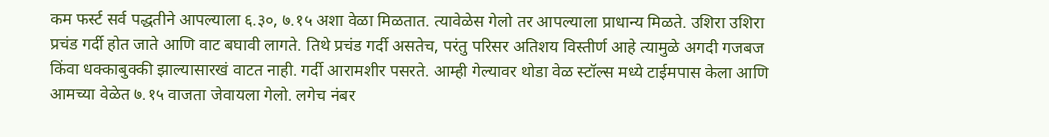कम फर्स्ट सर्व पद्धतीने आपल्याला ६.३०, ७.१५ अशा वेळा मिळतात. त्यावेळेस गेलो तर आपल्याला प्राधान्य मिळते. उशिरा उशिरा प्रचंड गर्दी होत जाते आणि वाट बघावी लागते. तिथे प्रचंड गर्दी असतेच, परंतु परिसर अतिशय विस्तीर्ण आहे त्यामुळे अगदी गजबज किंवा धक्काबुक्की झाल्यासारखं वाटत नाही. गर्दी आरामशीर पसरते. आम्ही गेल्यावर थोडा वेळ स्टॉल्स मध्ये टाईमपास केला आणि आमच्या वेळेत ७.१५ वाजता जेवायला गेलो. लगेच नंबर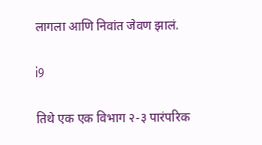लागला आणि निवांत जेवण झालं.

i9

तिथे एक एक विभाग २-३ पारंपरिक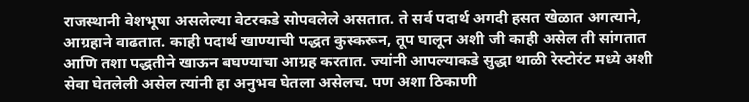राजस्थानी वेशभूषा असलेल्या वेटरकडे सोपवलेले असतात. ते सर्व पदार्थ अगदी हसत खेळात अगत्याने, आग्रहाने वाढतात. काही पदार्थ खाण्याची पद्धत कुस्करून, तूप घालून अशी जी काही असेल ती सांगतात आणि तशा पद्धतीने खाऊन बघण्याचा आग्रह करतात. ज्यांनी आपल्याकडे सुद्धा थाळी रेस्टोरंट मध्ये अशी सेवा घेतलेली असेल त्यांनी हा अनुभव घेतला असेलच. पण अशा ठिकाणी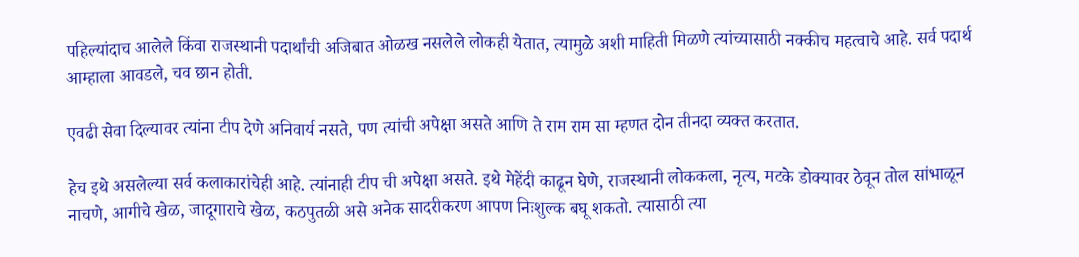पहिल्यांदाच आलेले किंवा राजस्थानी पदार्थांची अजिबात ओळख नसलेले लोकही येतात, त्यामुळे अशी माहिती मिळणे त्यांच्यासाठी नक्कीच महत्वाचे आहे. सर्व पदार्थ आम्हाला आवडले, चव छान होती.

एवढी सेवा दिल्यावर त्यांना टीप देणे अनिवार्य नसते, पण त्यांची अपेक्षा असते आणि ते राम राम सा म्हणत दोन तीनदा व्यक्त करतात.

हेच इथे असलेल्या सर्व कलाकारांचेही आहे. त्यांनाही टीप ची अपेक्षा असते. इथे मेहेंदी काढून घेणे, राजस्थानी लोककला, नृत्य, मटके डोक्यावर ठेवून तोल सांभाळून नाचणे, आगीचे खेळ, जादूगाराचे खेळ, कठपुतळी असे अनेक सादरीकरण आपण निःशुल्क बघू शकतो. त्यासाठी त्या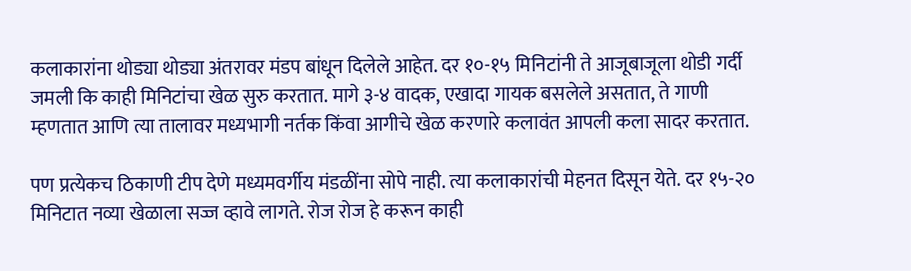कलाकारांना थोड्या थोड्या अंतरावर मंडप बांधून दिलेले आहेत. दर १०-१५ मिनिटांनी ते आजूबाजूला थोडी गर्दी जमली कि काही मिनिटांचा खेळ सुरु करतात. मागे ३-४ वादक, एखादा गायक बसलेले असतात, ते गाणी म्हणतात आणि त्या तालावर मध्यभागी नर्तक किंवा आगीचे खेळ करणारे कलावंत आपली कला सादर करतात.

पण प्रत्येकच ठिकाणी टीप देणे मध्यमवर्गीय मंडळींना सोपे नाही. त्या कलाकारांची मेहनत दिसून येते. दर १५-२० मिनिटात नव्या खेळाला सज्ज व्हावे लागते. रोज रोज हे करून काही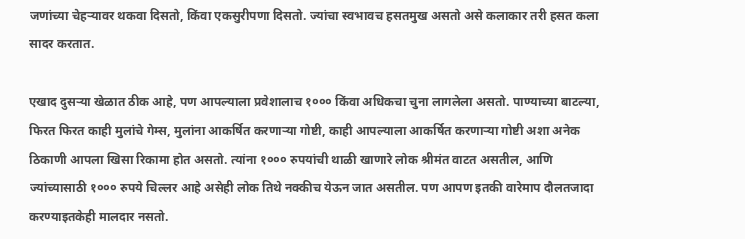जणांच्या चेहऱ्यावर थकवा दिसतो, किंवा एकसुरीपणा दिसतो. ज्यांचा स्वभावच हसतमुख असतो असे कलाकार तरी हसत कला सादर करतात.

एखाद दुसऱ्या खेळात ठीक आहे, पण आपल्याला प्रवेशालाच १००० किंवा अधिकचा चुना लागलेला असतो. पाण्याच्या बाटल्या, फिरत फिरत काही मुलांचे गेम्स, मुलांना आकर्षित करणाऱ्या गोष्टी, काही आपल्याला आकर्षित करणाऱ्या गोष्टी अशा अनेक ठिकाणी आपला खिसा रिकामा होत असतो. त्यांना १००० रुपयांची थाळी खाणारे लोक श्रीमंत वाटत असतील, आणि ज्यांच्यासाठी १००० रुपये चिल्लर आहे असेही लोक तिथे नक्कीच येऊन जात असतील. पण आपण इतकी वारेमाप दौलतजादा करण्याइतकेही मालदार नसतो.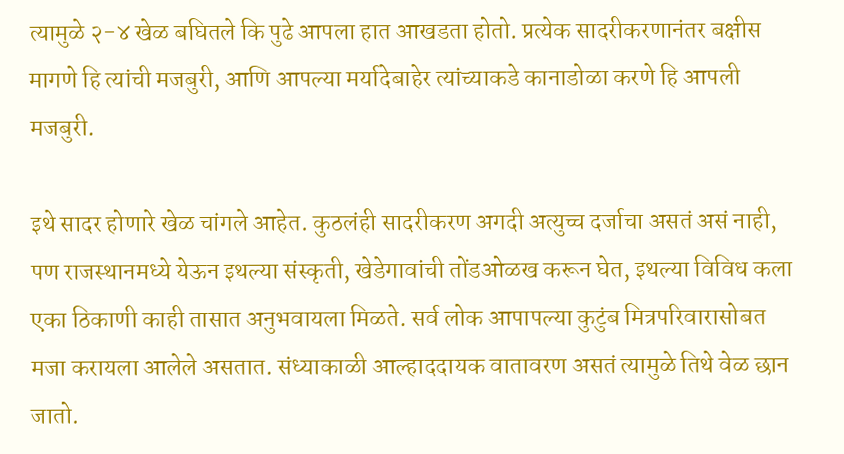त्यामुळे २-४ खेळ बघितले कि पुढे आपला हात आखडता होतो. प्रत्येक सादरीकरणानंतर बक्षीस मागणे हि त्यांची मजबुरी, आणि आपल्या मर्यादेबाहेर त्यांच्याकडे कानाडोळा करणे हि आपली मजबुरी.

इथे सादर होणारे खेळ चांगले आहेत. कुठलंही सादरीकरण अगदी अत्युच्च दर्जाचा असतं असं नाही, पण राजस्थानमध्ये येऊन इथल्या संस्कृती, खेडेगावांची तोंडओळख करून घेत, इथल्या विविध कला एका ठिकाणी काही तासात अनुभवायला मिळते. सर्व लोक आपापल्या कुटुंब मित्रपरिवारासोबत मजा करायला आलेले असतात. संध्याकाळी आल्हाददायक वातावरण असतं त्यामुळे तिथे वेळ छान जातो.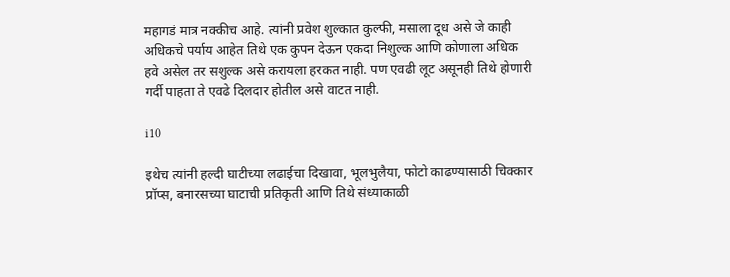महागडं मात्र नक्कीच आहे. त्यांनी प्रवेश शुल्कात कुल्फी, मसाला दूध असे जे काही अधिकचे पर्याय आहेत तिथे एक कुपन देऊन एकदा निशुल्क आणि कोणाला अधिक हवे असेल तर सशुल्क असे करायला हरकत नाही. पण एवढी लूट असूनही तिथे होणारी गर्दी पाहता ते एवढे दिलदार होतील असे वाटत नाही.

i10

इथेच त्यांनी हल्दी घाटीच्या लढाईचा दिखावा, भूलभुलैया, फोटो काढण्यासाठी चिक्कार प्रॉप्स, बनारसच्या घाटाची प्रतिकृती आणि तिथे संध्याकाळी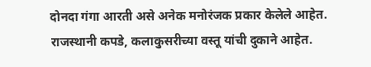दोनदा गंगा आरती असे अनेक मनोरंजक प्रकार केलेले आहेत. राजस्थानी कपडे, कलाकुसरीच्या वस्तू यांची दुकाने आहेत.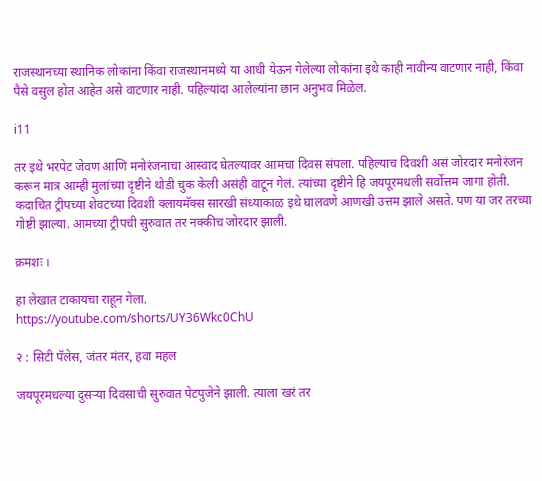राजस्थानच्या स्थानिक लोकांना किंवा राजस्थानमध्ये या आधी येऊन गेलेल्या लोकांना इथे काही नावीन्य वाटणार नाही, किंवा पैसे वसुल होत आहेत असे वाटणार नाही. पहिल्यांदा आलेल्यांना छान अनुभव मिळेल.

i11

तर इथे भरपेट जेवण आणि मनोरंजनाचा आस्वाद घेतल्यावर आमचा दिवस संपला. पहिल्याच दिवशी असं जोरदार मनोरंजन करून मात्र आम्ही मुलांच्या दृष्टीने थोडी चुक केली असंही वाटून गेलं. त्यांच्या दृष्टीने हि जयपूरमधली सर्वोत्तम जागा होती. कदाचित ट्रीपच्या शेवटच्या दिवशी क्लायमॅक्स सारखी संध्याकाळ इथे घालवणे आणखी उत्तम झाले असते. पण या जर तरच्या गोष्टी झाल्या. आमच्या ट्रीपची सुरुवात तर नक्कीच जोरदार झाली.

क्रमशः ।

हा लेखात टाकायचा राहून गेला.
https://youtube.com/shorts/UY36Wkc0ChU

२ : सिटी पॅलेस, जंतर मंतर, हवा महल

जयपूरमधल्या दुसऱ्या दिवसाची सुरुवात पेटपुजेने झाली. त्याला खरं तर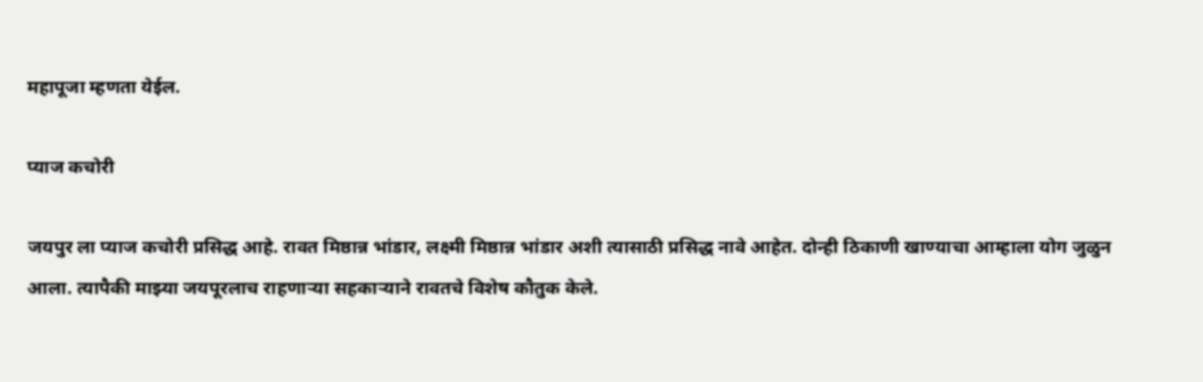महापूजा म्हणता येईल.

प्याज कचोरी

जयपुर ला प्याज कचोरी प्रसिद्ध आहे. रावत मिष्ठान्न भांडार, लक्ष्मी मिष्ठान्न भांडार अशी त्यासाठी प्रसिद्ध नावे आहेत. दोन्ही ठिकाणी खाण्याचा आम्हाला योग जुळुन आला. त्यापैकी माझ्या जयपूरलाच राहणाऱ्या सहकाऱ्याने रावतचे विशेष कौतुक केले.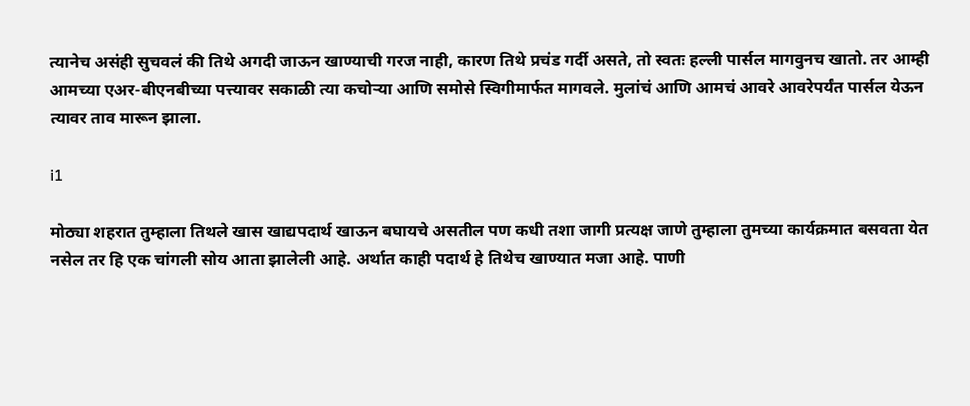त्यानेच असंही सुचवलं की तिथे अगदी जाऊन खाण्याची गरज नाही, कारण तिथे प्रचंड गर्दी असते, तो स्वतः हल्ली पार्सल मागवुनच खातो. तर आम्ही आमच्या एअर-बीएनबीच्या पत्त्यावर सकाळी त्या कचोऱ्या आणि समोसे स्विगीमार्फत मागवले. मुलांचं आणि आमचं आवरे आवरेपर्यंत पार्सल येऊन त्यावर ताव मारून झाला.

i1

मोठ्या शहरात तुम्हाला तिथले खास खाद्यपदार्थ खाऊन बघायचे असतील पण कधी तशा जागी प्रत्यक्ष जाणे तुम्हाला तुमच्या कार्यक्रमात बसवता येत नसेल तर हि एक चांगली सोय आता झालेली आहे. अर्थात काही पदार्थ हे तिथेच खाण्यात मजा आहे. पाणी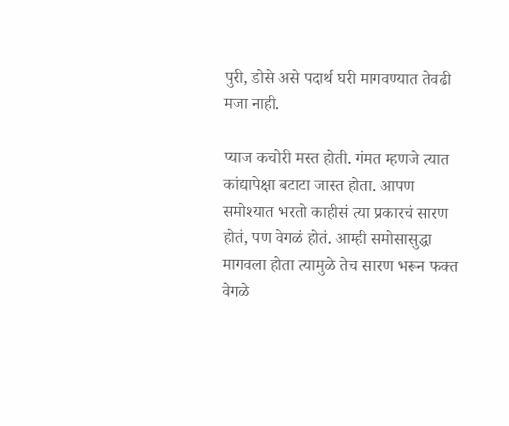पुरी, डोसे असे पदार्थ घरी मागवण्यात तेवढी मजा नाही.

प्याज कचोरी मस्त होती. गंमत म्हणजे त्यात कांद्यापेक्षा बटाटा जास्त होता. आपण समोश्यात भरतो काहीसं त्या प्रकारचं सारण होतं, पण वेगळं होतं. आम्ही समोसासुद्धा मागवला होता त्यामुळे तेच सारण भरून फक्त वेगळे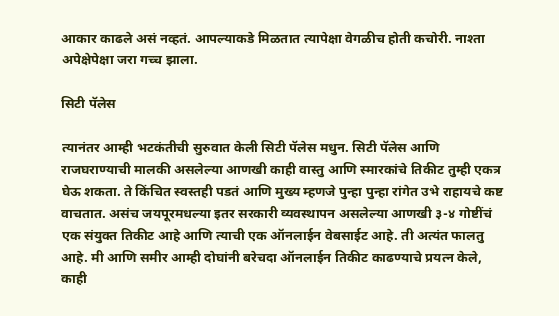आकार काढले असं नव्हतं. आपल्याकडे मिळतात त्यापेक्षा वेगळीच होती कचोरी. नाश्ता अपेक्षेपेक्षा जरा गच्च झाला.

सिटी पॅलेस

त्यानंतर आम्ही भटकंतीची सुरुवात केली सिटी पॅलेस मधुन. सिटी पॅलेस आणि राजघराण्याची मालकी असलेल्या आणखी काही वास्तु आणि स्मारकांचे तिकीट तुम्ही एकत्र घेऊ शकता. ते किंचित स्वस्तही पडतं आणि मुख्य म्हणजे पुन्हा पुन्हा रांगेत उभे राहायचे कष्ट वाचतात. असंच जयपूरमधल्या इतर सरकारी व्यवस्थापन असलेल्या आणखी ३-४ गोष्टींचं एक संयुक्त तिकीट आहे आणि त्याची एक ऑनलाईन वेबसाईट आहे. ती अत्यंत फालतु आहे. मी आणि समीर आम्ही दोघांनी बरेचदा ऑनलाईन तिकीट काढण्याचे प्रयत्न केले, काही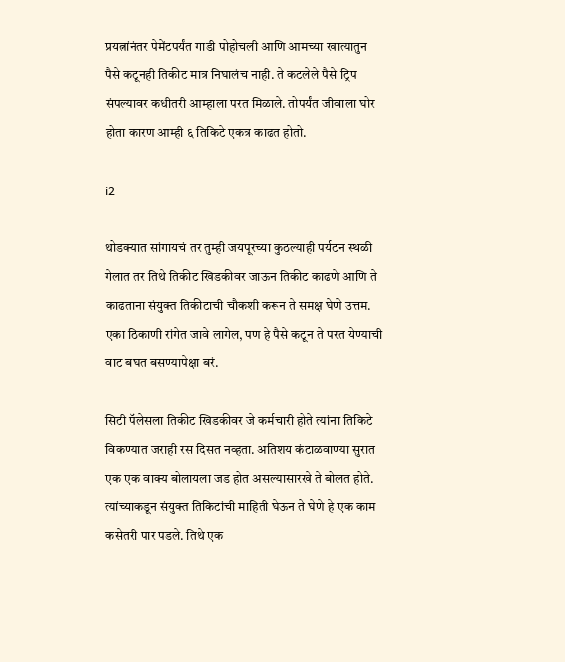प्रयत्नांनंतर पेमेंटपर्यंत गाडी पोहोचली आणि आमच्या खात्यातुन पैसे कटूनही तिकीट मात्र निघालंच नाही. ते कटलेले पैसे ट्रिप संपल्यावर कधीतरी आम्हाला परत मिळाले. तोपर्यंत जीवाला घोर होता कारण आम्ही ६ तिकिटे एकत्र काढत होतो.

i2

थोडक्यात सांगायचं तर तुम्ही जयपूरच्या कुठल्याही पर्यटन स्थळी गेलात तर तिथे तिकीट खिडकीवर जाऊन तिकीट काढणे आणि ते काढताना संयुक्त तिकीटाची चौकशी करून ते समक्ष घेणे उत्तम. एका ठिकाणी रांगेत जावे लागेल, पण हे पैसे कटून ते परत येण्याची वाट बघत बसण्यापेक्षा बरं.

सिटी पॅलेसला तिकीट खिडकीवर जे कर्मचारी होते त्यांना तिकिटे विकण्यात जराही रस दिसत नव्हता. अतिशय कंटाळवाण्या सुरात एक एक वाक्य बोलायला जड होत असल्यासारखे ते बोलत होते. त्यांच्याकडून संयुक्त तिकिटांची माहिती घेऊन ते घेणे हे एक काम कसेतरी पार पडले. तिथे एक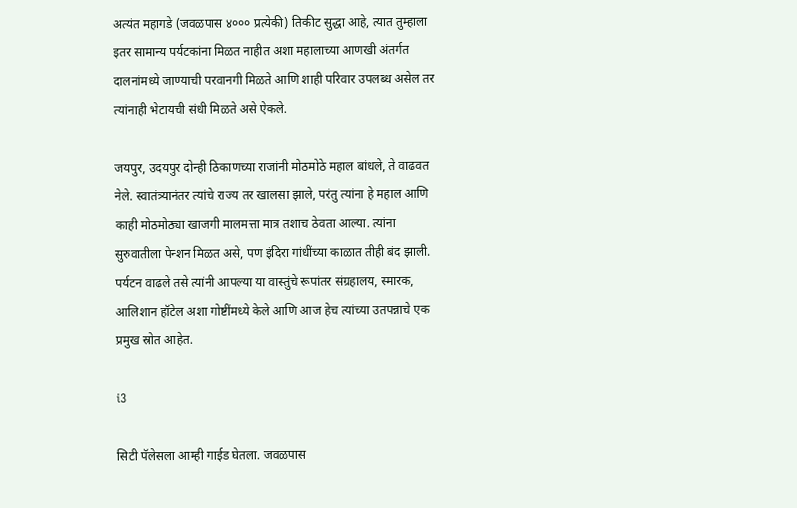अत्यंत महागडे (जवळपास ४००० प्रत्येकी) तिकीट सुद्धा आहे, त्यात तुम्हाला इतर सामान्य पर्यटकांना मिळत नाहीत अशा महालाच्या आणखी अंतर्गत दालनांमध्ये जाण्याची परवानगी मिळते आणि शाही परिवार उपलब्ध असेल तर त्यांनाही भेटायची संधी मिळते असे ऐकले.

जयपुर, उदयपुर दोन्ही ठिकाणच्या राजांनी मोठमोठे महाल बांधले, ते वाढवत नेले. स्वातंत्र्यानंतर त्यांचे राज्य तर खालसा झाले, परंतु त्यांना हे महाल आणि काही मोठमोठ्या खाजगी मालमत्ता मात्र तशाच ठेवता आल्या. त्यांना सुरुवातीला पेन्शन मिळत असे, पण इंदिरा गांधींच्या काळात तीही बंद झाली. पर्यटन वाढले तसे त्यांनी आपल्या या वास्तुंचे रूपांतर संग्रहालय, स्मारक, आलिशान हॉटेल अशा गोष्टींमध्ये केले आणि आज हेच त्यांच्या उतपन्नाचे एक प्रमुख स्रोत आहेत.

i3

सिटी पॅलेसला आम्ही गाईड घेतला. जवळपास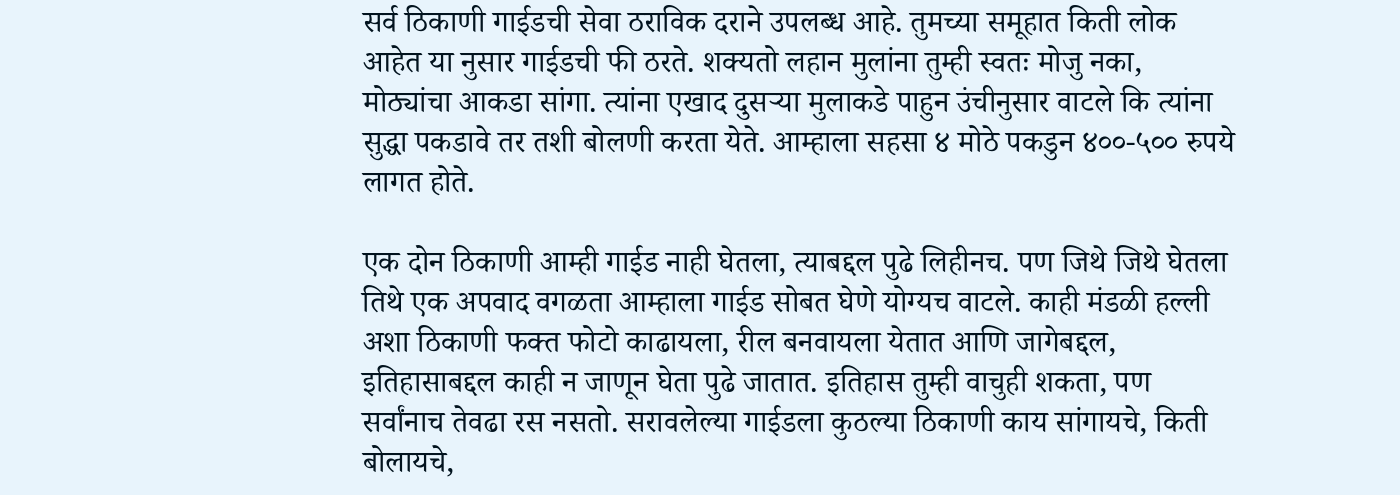सर्व ठिकाणी गाईडची सेवा ठराविक दराने उपलब्ध आहे. तुमच्या समूहात किती लोक आहेत या नुसार गाईडची फी ठरते. शक्यतो लहान मुलांना तुम्ही स्वतः मोजु नका, मोठ्यांचा आकडा सांगा. त्यांना एखाद दुसऱ्या मुलाकडे पाहुन उंचीनुसार वाटले कि त्यांना सुद्धा पकडावे तर तशी बोलणी करता येते. आम्हाला सहसा ४ मोठे पकडुन ४००-५०० रुपये लागत होते.

एक दोन ठिकाणी आम्ही गाईड नाही घेतला, त्याबद्दल पुढे लिहीनच. पण जिथे जिथे घेतला तिथे एक अपवाद वगळता आम्हाला गाईड सोबत घेणे योग्यच वाटले. काही मंडळी हल्ली अशा ठिकाणी फक्त फोटो काढायला, रील बनवायला येतात आणि जागेबद्दल, इतिहासाबद्दल काही न जाणून घेता पुढे जातात. इतिहास तुम्ही वाचुही शकता, पण सर्वांनाच तेवढा रस नसतो. सरावलेल्या गाईडला कुठल्या ठिकाणी काय सांगायचे, किती बोलायचे,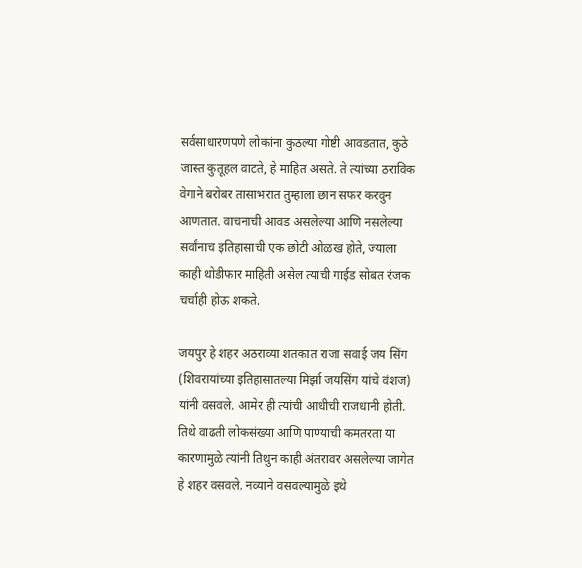सर्वसाधारणपणे लोकांना कुठल्या गोष्टी आवडतात, कुठे जास्त कुतूहल वाटते, हे माहित असते. ते त्यांच्या ठराविक वेगाने बरोबर तासाभरात तुम्हाला छान सफर करवुन आणतात. वाचनाची आवड असलेल्या आणि नसलेल्या सर्वांनाच इतिहासाची एक छोटी ओळख होते, ज्याला काही थोडीफार माहिती असेल त्याची गाईड सोबत रंजक चर्चाही होऊ शकते.

जयपुर हे शहर अठराव्या शतकात राजा सवाई जय सिंग (शिवरायांच्या इतिहासातल्या मिर्झा जयसिंग यांचे वंशज) यांनी वसवले. आमेर ही त्यांची आधीची राजधानी होती. तिथे वाढती लोकसंख्या आणि पाण्याची कमतरता या कारणामुळे त्यांनी तिथुन काही अंतरावर असलेल्या जागेत हे शहर वसवले. नव्याने वसवल्यामुळे इथे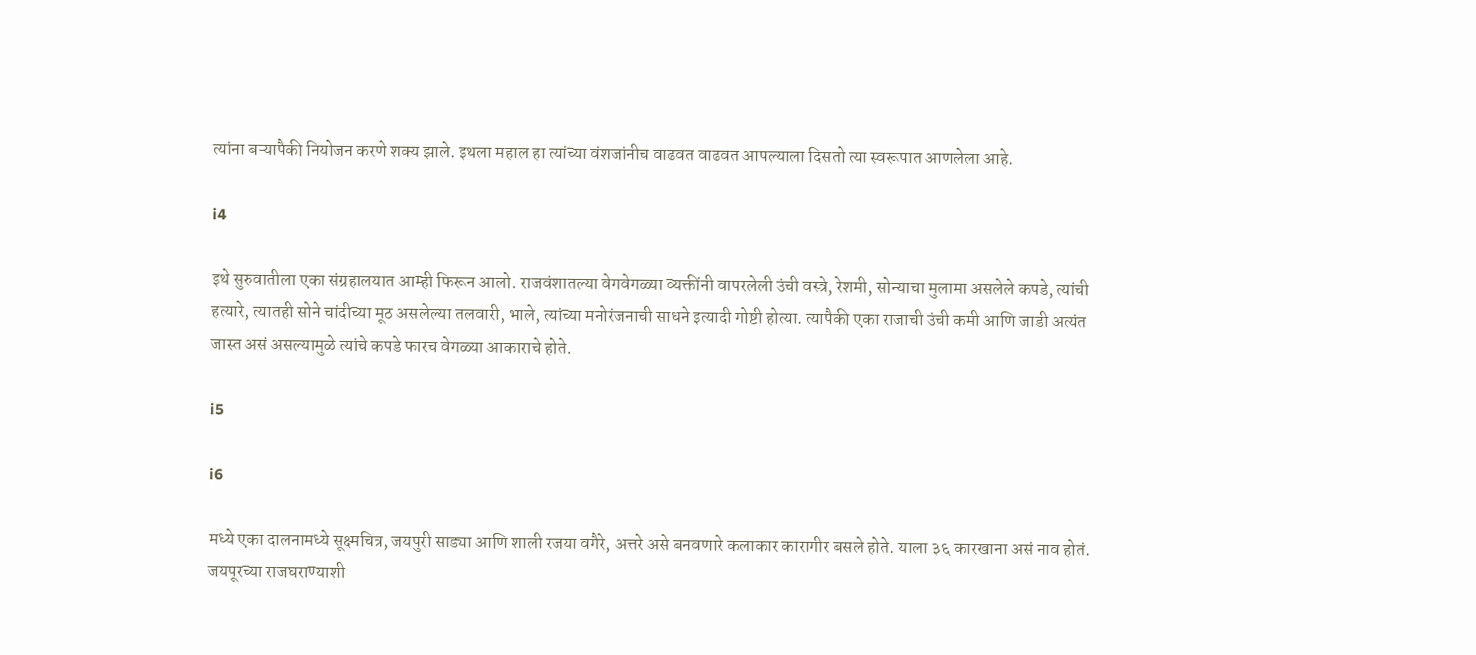त्यांना बऱ्यापैकी नियोजन करणे शक्य झाले. इथला महाल हा त्यांच्या वंशजांनीच वाढवत वाढवत आपल्याला दिसतो त्या स्वरूपात आणलेला आहे.

i4

इथे सुरुवातीला एका संग्रहालयात आम्ही फिरून आलो. राजवंशातल्या वेगवेगळ्या व्यक्तींनी वापरलेली उंची वस्त्रे, रेशमी, सोन्याचा मुलामा असलेले कपडे, त्यांची हत्यारे, त्यातही सोने चांदीच्या मूठ असलेल्या तलवारी, भाले, त्यांच्या मनोरंजनाची साधने इत्यादी गोष्टी होत्या. त्यापैकी एका राजाची उंची कमी आणि जाडी अत्यंत जास्त असं असल्यामुळे त्यांचे कपडे फारच वेगळ्या आकाराचे होते.

i5

i6

मध्ये एका दालनामध्ये सूक्ष्मचित्र, जयपुरी साड्या आणि शाली रजया वगैरे, अत्तरे असे बनवणारे कलाकार कारागीर बसले होते. याला ३६ कारखाना असं नाव होतं. जयपूरच्या राजघराण्याशी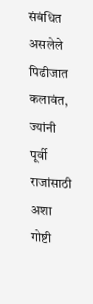संबंधित असलेले पिढीजात कलावंत, ज्यांनी पूर्वी राजांसाठी अशा गोष्टी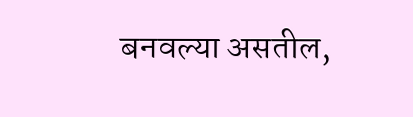बनवल्या असतील,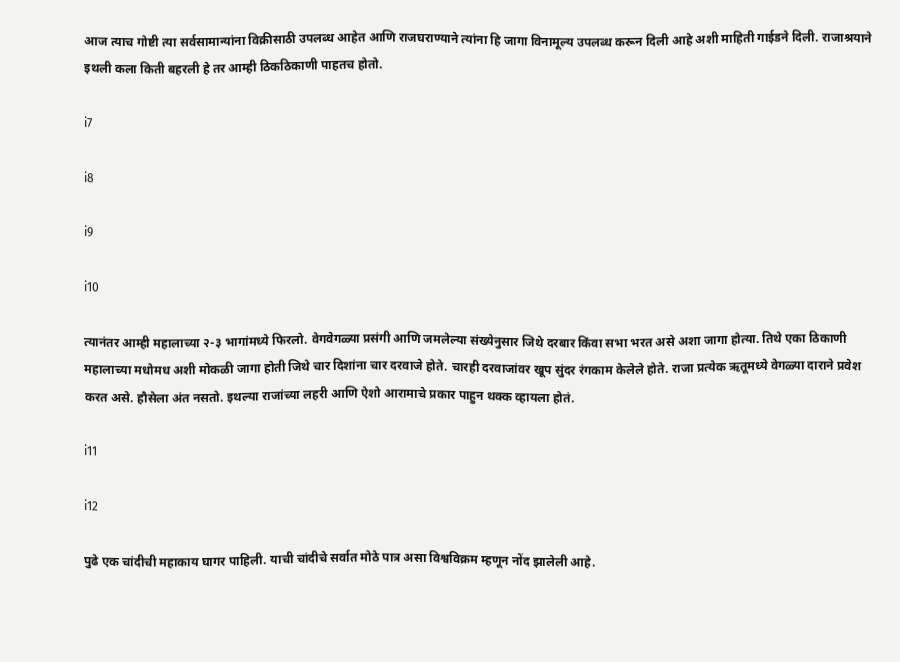आज त्याच गोष्टी त्या सर्वसामान्यांना विक्रीसाठी उपलब्ध आहेत आणि राजघराण्याने त्यांना हि जागा विनामूल्य उपलब्ध करून दिली आहे अशी माहिती गाईडने दिली. राजाश्रयाने इथली कला किती बहरली हे तर आम्ही ठिकठिकाणी पाहतच होतो.

i7

i8

i9

i10

त्यानंतर आम्ही महालाच्या २-३ भागांमध्ये फिरलो. वेगवेगळ्या प्रसंगी आणि जमलेल्या संख्येनुसार जिथे दरबार किंवा सभा भरत असे अशा जागा होत्या. तिथे एका ठिकाणी महालाच्या मधोमध अशी मोकळी जागा होती जिथे चार दिशांना चार दरवाजे होते. चारही दरवाजांवर खूप सुंदर रंगकाम केलेले होते. राजा प्रत्येक ऋतूमध्ये वेगळ्या दाराने प्रवेश करत असे. हौसेला अंत नसतो. इथल्या राजांच्या लहरी आणि ऐशो आरामाचे प्रकार पाहुन थक्क व्हायला होतं.

i11

i12

पुढे एक चांदीची महाकाय घागर पाहिली. याची चांदीचे सर्वात मोठे पात्र असा विश्वविक्रम म्हणून नोंद झालेली आहे.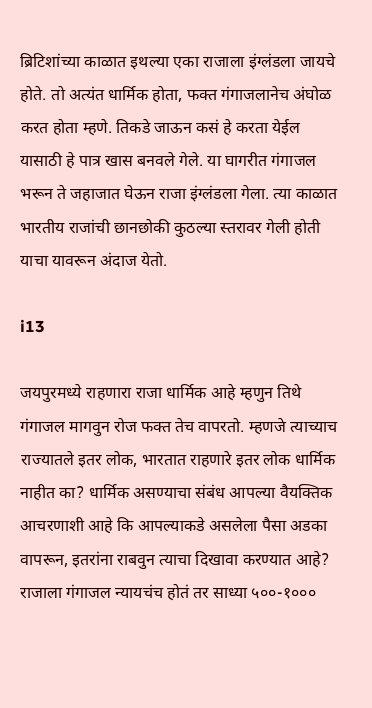ब्रिटिशांच्या काळात इथल्या एका राजाला इंग्लंडला जायचे होते. तो अत्यंत धार्मिक होता, फक्त गंगाजलानेच अंघोळ करत होता म्हणे. तिकडे जाऊन कसं हे करता येईल यासाठी हे पात्र खास बनवले गेले. या घागरीत गंगाजल भरून ते जहाजात घेऊन राजा इंग्लंडला गेला. त्या काळात भारतीय राजांची छानछोकी कुठल्या स्तरावर गेली होती याचा यावरून अंदाज येतो.

i13

जयपुरमध्ये राहणारा राजा धार्मिक आहे म्हणुन तिथे गंगाजल मागवुन रोज फक्त तेच वापरतो. म्हणजे त्याच्याच राज्यातले इतर लोक, भारतात राहणारे इतर लोक धार्मिक नाहीत का? धार्मिक असण्याचा संबंध आपल्या वैयक्तिक आचरणाशी आहे कि आपल्याकडे असलेला पैसा अडका वापरून, इतरांना राबवुन त्याचा दिखावा करण्यात आहे? राजाला गंगाजल न्यायचंच होतं तर साध्या ५००-१०००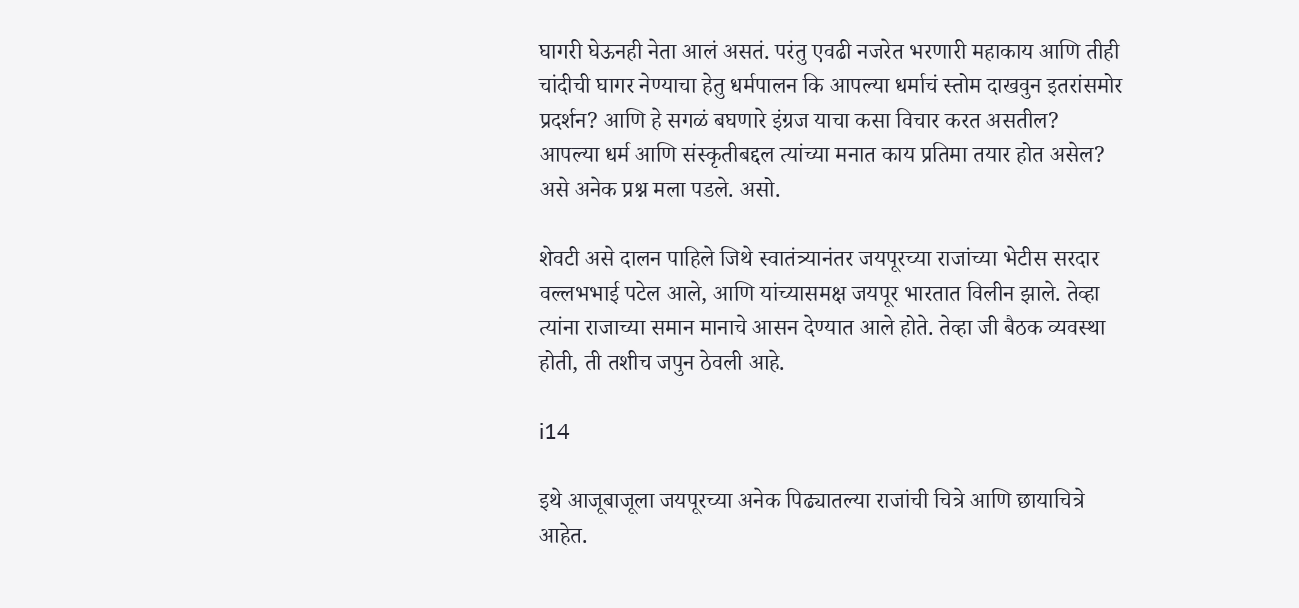घागरी घेऊनही नेता आलं असतं. परंतु एवढी नजरेत भरणारी महाकाय आणि तीही चांदीची घागर नेण्याचा हेतु धर्मपालन कि आपल्या धर्माचं स्तोम दाखवुन इतरांसमोर प्रदर्शन? आणि हे सगळं बघणारे इंग्रज याचा कसा विचार करत असतील? आपल्या धर्म आणि संस्कृतीबद्दल त्यांच्या मनात काय प्रतिमा तयार होत असेल? असे अनेक प्रश्न मला पडले. असो.

शेवटी असे दालन पाहिले जिथे स्वातंत्र्यानंतर जयपूरच्या राजांच्या भेटीस सरदार वल्लभभाई पटेल आले, आणि यांच्यासमक्ष जयपूर भारतात विलीन झाले. तेव्हा त्यांना राजाच्या समान मानाचे आसन देण्यात आले होते. तेव्हा जी बैठक व्यवस्था होती, ती तशीच जपुन ठेवली आहे.

i14

इथे आजूबाजूला जयपूरच्या अनेक पिढ्यातल्या राजांची चित्रे आणि छायाचित्रे आहेत.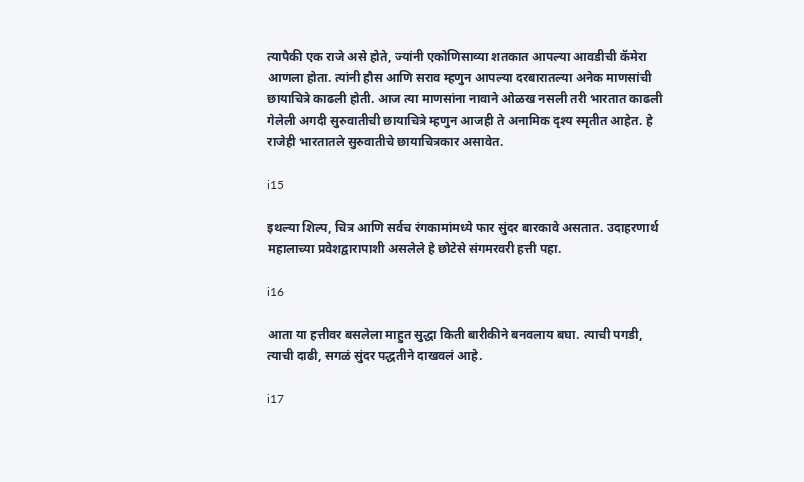त्यापैकी एक राजे असे होते, ज्यांनी एकोणिसाव्या शतकात आपल्या आवडीची कॅमेरा आणला होता. त्यांनी हौस आणि सराव म्हणुन आपल्या दरबारातल्या अनेक माणसांची छायाचित्रे काढली होती. आज त्या माणसांना नावाने ओळख नसली तरी भारतात काढली गेलेली अगदी सुरुवातीची छायाचित्रे म्हणुन आजही ते अनामिक दृश्य स्मृतीत आहेत. हे राजेही भारतातले सुरुवातीचे छायाचित्रकार असावेत.

i15

इथल्या शिल्प, चित्र आणि सर्वच रंगकामांमध्ये फार सुंदर बारकावे असतात. उदाहरणार्थ महालाच्या प्रवेशद्वारापाशी असलेले हे छोटेसे संगमरवरी हत्ती पहा.

i16

आता या हत्तीवर बसलेला माहुत सुद्धा किती बारीकीने बनवलाय बघा. त्याची पगडी, त्याची दाढी, सगळं सुंदर पद्धतीने दाखवलं आहे.

i17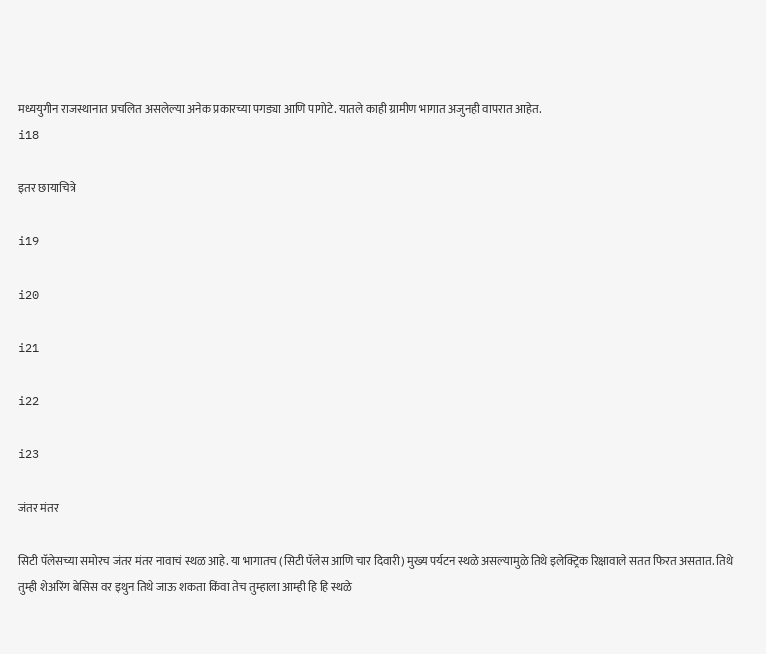मध्ययुगीन राजस्थानात प्रचलित असलेल्या अनेक प्रकारच्या पगड्या आणि पागोटे. यातले काही ग्रामीण भागात अजुनही वापरात आहेत.
i18

इतर छायाचित्रे

i19

i20

i21

i22

i23

जंतर मंतर

सिटी पॅलेसच्या समोरच जंतर मंतर नावाचं स्थळ आहे. या भागातच (सिटी पॅलेस आणि चार दिवारी) मुख्य पर्यटन स्थळे असल्यामुळे तिथे इलेक्ट्रिक रिक्षावाले सतत फिरत असतात. तिथे तुम्ही शेअरिंग बेसिस वर इथुन तिथे जाऊ शकता किंवा तेच तुम्हाला आम्ही हि हि स्थळे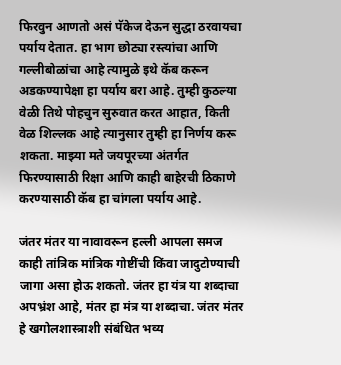फिरवुन आणतो असं पॅकेज देऊन सुद्धा ठरवायचा पर्याय देतात. हा भाग छोट्या रस्त्यांचा आणि गल्लीबोळांचा आहे त्यामुळे इथे कॅब करून अडकण्यापेक्षा हा पर्याय बरा आहे. तुम्ही कुठल्या वेळी तिथे पोहचुन सुरुवात करत आहात, किती वेळ शिल्लक आहे त्यानुसार तुम्ही हा निर्णय करू शकता. माझ्या मते जयपूरच्या अंतर्गत फिरण्यासाठी रिक्षा आणि काही बाहेरची ठिकाणे करण्यासाठी कॅब हा चांगला पर्याय आहे.

जंतर मंतर या नावावरून हल्ली आपला समज काही तांत्रिक मांत्रिक गोष्टींची किंवा जादुटोण्याची जागा असा होऊ शकतो. जंतर हा यंत्र या शब्दाचा अपभ्रंश आहे, मंतर हा मंत्र या शब्दाचा. जंतर मंतर हे खगोलशास्त्राशी संबंधित भव्य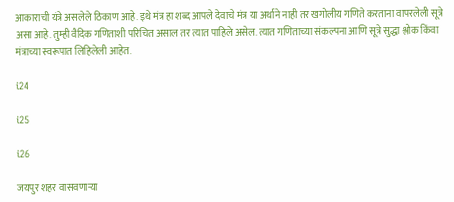आकाराची यंत्रे असलेले ठिकाण आहे. इथे मंत्र हा शब्द आपले देवाचे मंत्र या अर्थाने नाही तर खगोलीय गणिते करताना वापरलेली सूत्रे असा आहे. तुम्ही वैदिक गणिताशी परिचित असाल तर त्यात पाहिले असेल. त्यात गणिताच्या संकल्पना आणि सूत्रे सुद्धा श्लोक किंवा मंत्राच्या स्वरूपात लिहिलेली आहेत.

i24

i25

i26

जयपुर शहर वासवणाऱ्या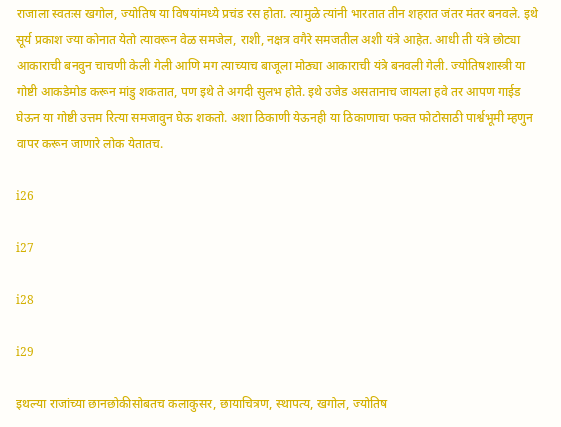राजाला स्वतःस खगोल, ज्योतिष या विषयांमध्ये प्रचंड रस होता. त्यामुळे त्यांनी भारतात तीन शहरात जंतर मंतर बनवले. इथे सूर्य प्रकाश ज्या कोनात येतो त्यावरून वेळ समजेल, राशी, नक्षत्र वगैरे समजतील अशी यंत्रे आहेत. आधी ती यंत्रे छोट्या आकाराची बनवुन चाचणी केली गेली आणि मग त्याच्याच बाजूला मोठ्या आकाराची यंत्रे बनवली गेली. ज्योतिषशास्त्री या गोष्टी आकडेमोड करून मांडु शकतात, पण इथे ते अगदी सुलभ होते. इथे उजेड असतानाच जायला हवे तर आपण गाईड घेऊन या गोष्टी उत्तम रित्या समजावुन घेऊ शकतो. अशा ठिकाणी येऊनही या ठिकाणाचा फक्त फोटोसाठी पार्श्वभूमी म्हणुन वापर करून जाणारे लोक येतातच.

i26

i27

i28

i29

इथल्या राजांच्या छानछोकीसोबतच कलाकुसर, छायाचित्रण, स्थापत्य, खगोल, ज्योतिष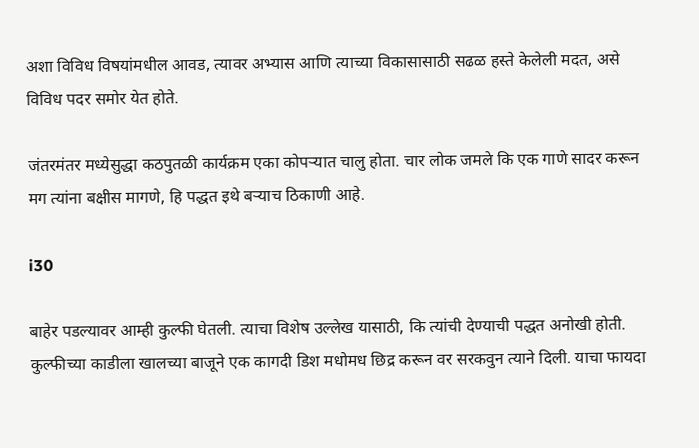अशा विविध विषयांमधील आवड, त्यावर अभ्यास आणि त्याच्या विकासासाठी सढळ हस्ते केलेली मदत, असे विविध पदर समोर येत होते.

जंतरमंतर मध्येसुद्धा कठपुतळी कार्यक्रम एका कोपऱ्यात चालु होता. चार लोक जमले कि एक गाणे सादर करून मग त्यांना बक्षीस मागणे, हि पद्धत इथे बऱ्याच ठिकाणी आहे.

i30

बाहेर पडल्यावर आम्ही कुल्फी घेतली. त्याचा विशेष उल्लेख यासाठी, कि त्यांची देण्याची पद्धत अनोखी होती. कुल्फीच्या काडीला खालच्या बाजूने एक कागदी डिश मधोमध छिद्र करून वर सरकवुन त्याने दिली. याचा फायदा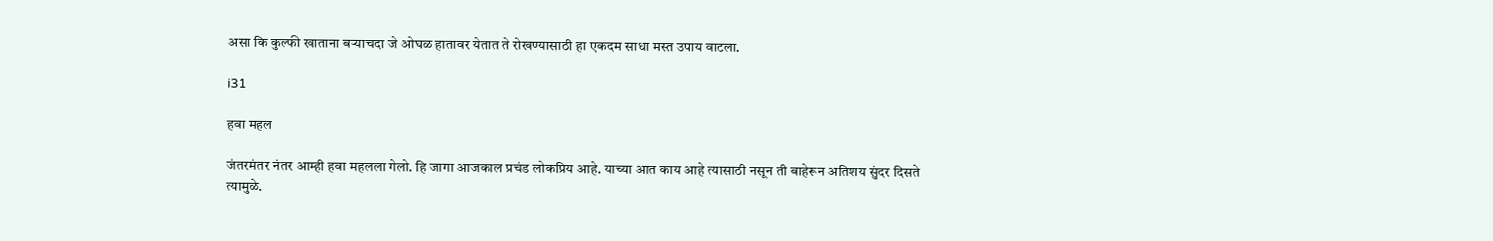असा कि कुल्फी खाताना बऱ्याचदा जे ओघळ हातावर येतात ते रोखण्यासाठी हा एकदम साधा मस्त उपाय वाटला.

i31

हवा महल

जंतरमंतर नंतर आम्ही हवा महलला गेलो. हि जागा आजकाल प्रचंड लोकप्रिय आहे. याच्या आत काय आहे त्यासाठी नसून ती बाहेरून अतिशय सुंदर दिसते त्यामुळे.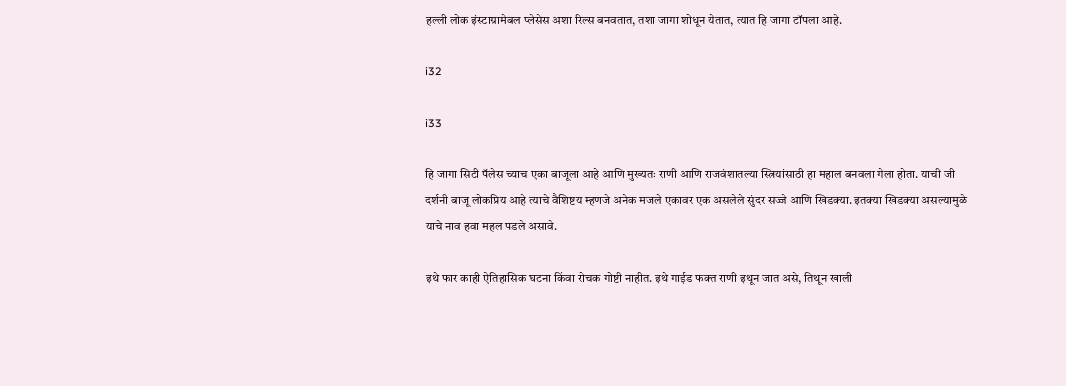हल्ली लोक इंस्टाग्रामेबल प्लेसेस अशा रिल्स बनवतात, तशा जागा शोधून येतात, त्यात हि जागा टॉपला आहे.

i32

i33

हि जागा सिटी पॅलेस च्याच एका बाजूला आहे आणि मुख्यतः राणी आणि राजवंशातल्या स्त्रियांसाठी हा महाल बनवला गेला होता. याची जी दर्शनी बाजू लोकप्रिय आहे त्याचे वैशिष्टय म्हणजे अनेक मजले एकावर एक असलेले सुंदर सज्जे आणि खिडक्या. इतक्या खिडक्या असल्यामुळे याचे नाव हवा महल पडले असावे.

इथे फार काही ऐतिहासिक घटना किंवा रोचक गोष्टी नाहीत. इथे गाईड फक्त राणी इथून जात असे, तिथून खाली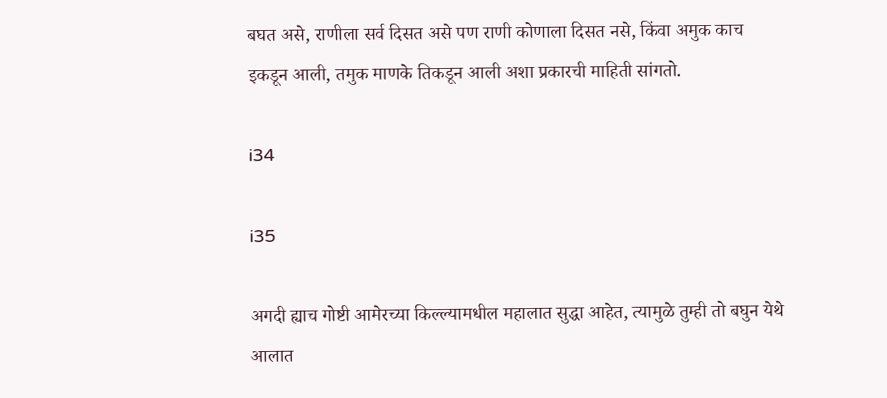बघत असे, राणीला सर्व दिसत असे पण राणी कोणाला दिसत नसे, किंवा अमुक काच इकडून आली, तमुक माणके तिकडून आली अशा प्रकारची माहिती सांगतो.

i34

i35

अगदी ह्याच गोष्टी आमेरच्या किल्ल्यामधील महालात सुद्धा आहेत, त्यामुळे तुम्ही तो बघुन येथे आलात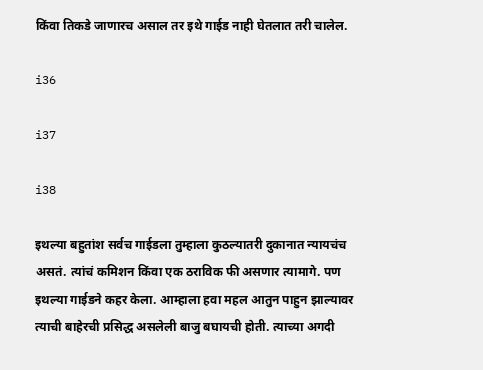किंवा तिकडे जाणारच असाल तर इथे गाईड नाही घेतलात तरी चालेल.

i36

i37

i38

इथल्या बहुतांश सर्वच गाईडला तुम्हाला कुठल्यातरी दुकानात न्यायचंच असतं. त्यांचं कमिशन किंवा एक ठराविक फी असणार त्यामागे. पण इथल्या गाईडने कहर केला. आम्हाला हवा महल आतुन पाहुन झाल्यावर त्याची बाहेरची प्रसिद्ध असलेली बाजु बघायची होती. त्याच्या अगदी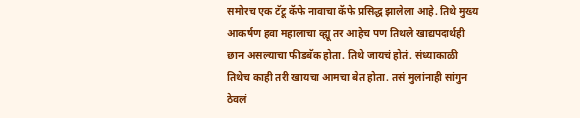समोरच एक टॅटू कॅफे नावाचा कॅफे प्रसिद्ध झालेला आहे. तिथे मुख्य आकर्षण हवा महालाचा व्ह्यू तर आहेच पण तिथले खाद्यपदार्थही छान असल्याचा फीडबॅक होता. तिथे जायचं होतं. संध्याकाळी तिथेच काही तरी खायचा आमचा बेत होता. तसं मुलांनाही सांगुन ठेवलं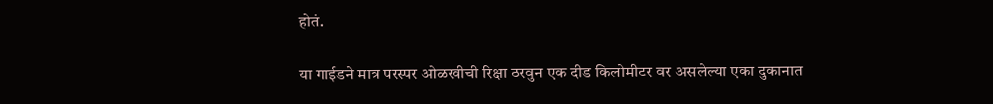होतं.

या गाईडने मात्र परस्पर ओळखीची रिक्षा ठरवुन एक दीड किलोमीटर वर असलेल्या एका दुकानात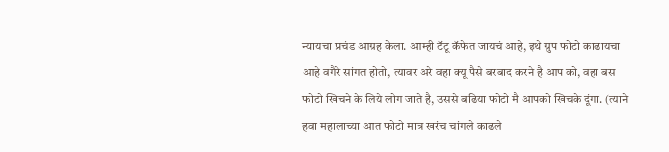न्यायचा प्रचंड आग्रह केला. आम्ही टॅटू कॅफेत जायचं आहे, इथे ग्रुप फोटो काढायचा आहे वगैरे सांगत होतो, त्यावर अरे वहा क्यू पैसे बरबाद करने है आप को, वहा बस फोटो खिचने के लिये लोग जाते है, उससे बढिया फोटो मै आपको खिचके दूंगा. (त्याने हवा महालाच्या आत फोटो मात्र खरंच चांगले काढले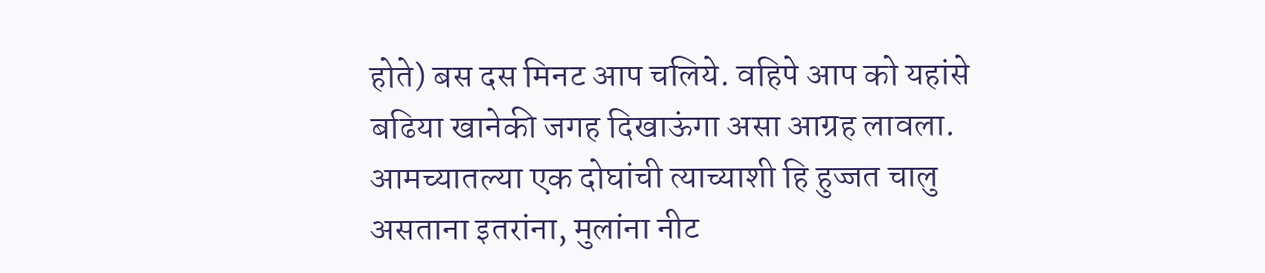होते) बस दस मिनट आप चलिये. वहिपे आप को यहांसे बढिया खानेकी जगह दिखाऊंगा असा आग्रह लावला. आमच्यातल्या एक दोघांची त्याच्याशी हि हुज्जत चालु असताना इतरांना, मुलांना नीट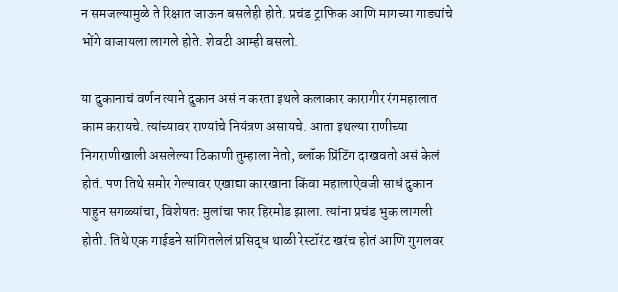न समजल्यामुळे ते रिक्षात जाऊन बसलेही होते. प्रचंड ट्राफिक आणि मागच्या गाड्यांचे भोंगे वाजायला लागले होते. शेवटी आम्ही बसलो.

या दुकानाचं वर्णन त्याने दुकान असं न करता इथले कलाकार कारागीर रंगमहालात काम करायचे. त्यांच्यावर राण्यांचे नियंत्रण असायचे. आता इथल्या राणीच्या निगराणीखाली असलेल्या ठिकाणी तुम्हाला नेतो, ब्लॉक प्रिंटिंग दाखवतो असं केलं होतं. पण तिथे समोर गेल्यावर एखाद्या कारखाना किंवा महालाऐवजी साधं दुकान पाहुन सगळ्यांचा, विशेषतः मुलांचा फार हिरमोड झाला. त्यांना प्रचंड भुक लागली होती. तिथे एक गाईडने सांगितलेलं प्रसिद्ध थाळी रेस्टॉरंट खरंच होतं आणि गुगलवर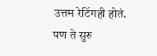उत्तम रेटिंगही होतं. पण ते सुरु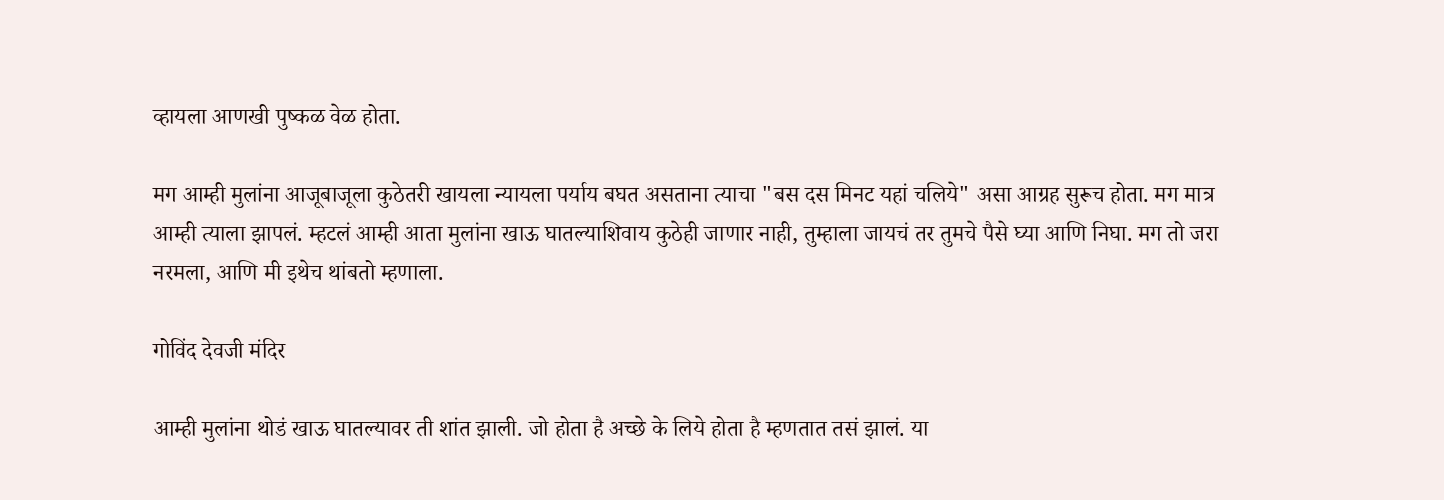व्हायला आणखी पुष्कळ वेळ होता.

मग आम्ही मुलांना आजूबाजूला कुठेतरी खायला न्यायला पर्याय बघत असताना त्याचा "बस दस मिनट यहां चलिये" असा आग्रह सुरूच होता. मग मात्र आम्ही त्याला झापलं. म्हटलं आम्ही आता मुलांना खाऊ घातल्याशिवाय कुठेही जाणार नाही, तुम्हाला जायचं तर तुमचे पैसे घ्या आणि निघा. मग तो जरा नरमला, आणि मी इथेच थांबतो म्हणाला.

गोविंद देवजी मंदिर

आम्ही मुलांना थोडं खाऊ घातल्यावर ती शांत झाली. जो होता है अच्छे के लिये होता है म्हणतात तसं झालं. या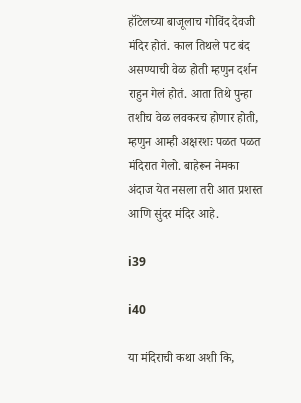हॉटेलच्या बाजूलाच गोविंद देवजी मंदिर होतं. काल तिथले पट बंद असण्याची वेळ होती म्हणुन दर्शन राहुन गेलं होतं. आता तिथे पुन्हा तशीच वेळ लवकरच होणार होती, म्हणुन आम्ही अक्षरशः पळत पळत मंदिरात गेलो. बाहेरून नेमका अंदाज येत नसला तरी आत प्रशस्त आणि सुंदर मंदिर आहे.

i39

i40

या मंदिराची कथा अशी कि,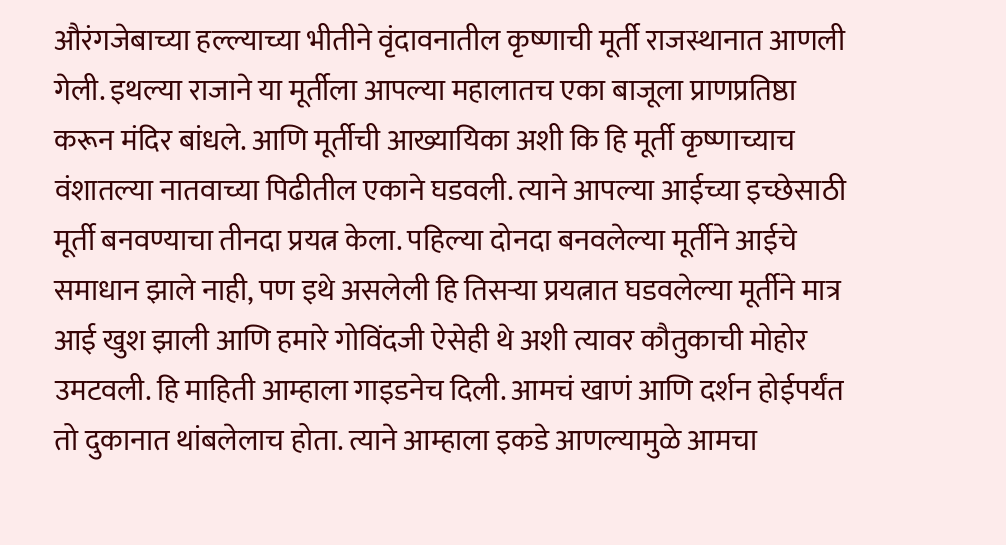औरंगजेबाच्या हल्ल्याच्या भीतीने वृंदावनातील कृष्णाची मूर्ती राजस्थानात आणली गेली. इथल्या राजाने या मूर्तीला आपल्या महालातच एका बाजूला प्राणप्रतिष्ठा करून मंदिर बांधले. आणि मूर्तीची आख्यायिका अशी कि हि मूर्ती कृष्णाच्याच वंशातल्या नातवाच्या पिढीतील एकाने घडवली. त्याने आपल्या आईच्या इच्छेसाठी मूर्ती बनवण्याचा तीनदा प्रयत्न केला. पहिल्या दोनदा बनवलेल्या मूर्तीने आईचे समाधान झाले नाही, पण इथे असलेली हि तिसऱ्या प्रयत्नात घडवलेल्या मूर्तीने मात्र आई खुश झाली आणि हमारे गोविंदजी ऐसेही थे अशी त्यावर कौतुकाची मोहोर उमटवली. हि माहिती आम्हाला गाइडनेच दिली. आमचं खाणं आणि दर्शन होईपर्यंत तो दुकानात थांबलेलाच होता. त्याने आम्हाला इकडे आणल्यामुळे आमचा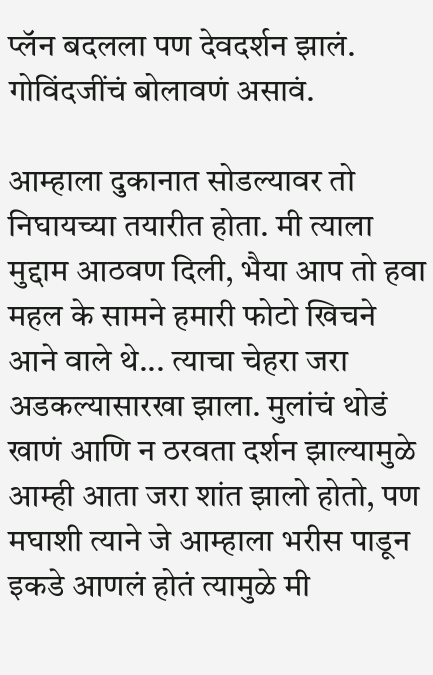प्लॅन बदलला पण देवदर्शन झालं. गोविंदजींचं बोलावणं असावं.

आम्हाला दुकानात सोडल्यावर तो निघायच्या तयारीत होता. मी त्याला मुद्दाम आठवण दिली, भैया आप तो हवा महल के सामने हमारी फोटो खिचने आने वाले थे... त्याचा चेहरा जरा अडकल्यासारखा झाला. मुलांचं थोडं खाणं आणि न ठरवता दर्शन झाल्यामुळे आम्ही आता जरा शांत झालो होतो, पण मघाशी त्याने जे आम्हाला भरीस पाडून इकडे आणलं होतं त्यामुळे मी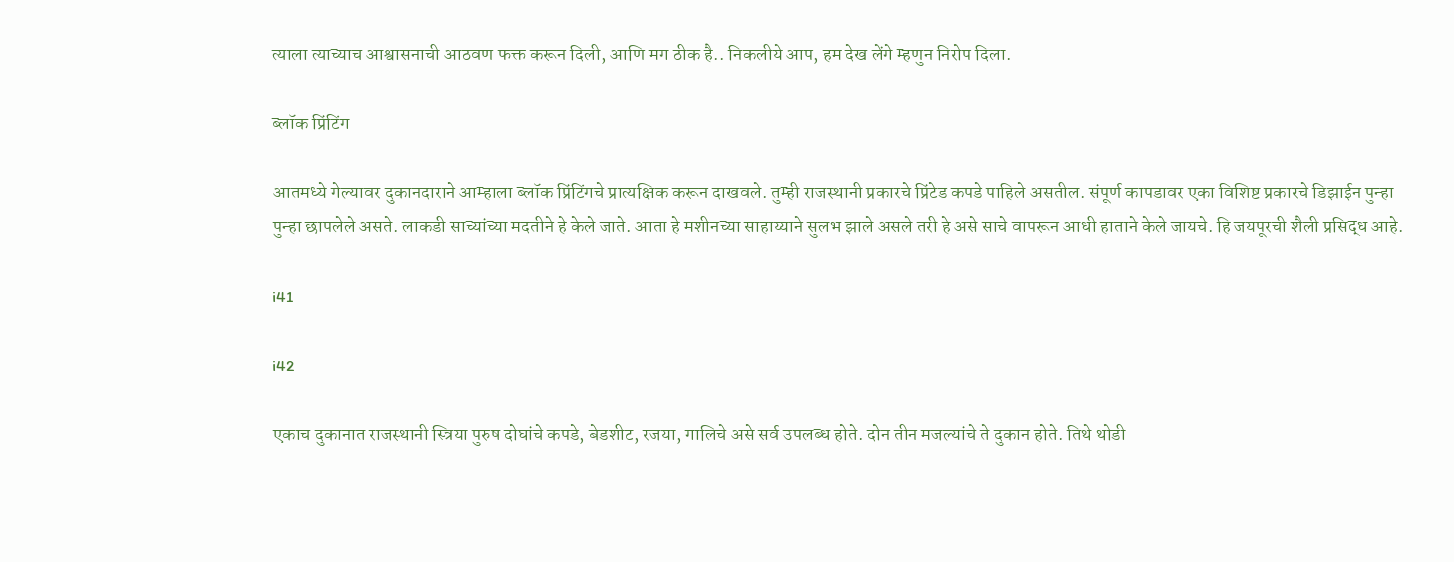त्याला त्याच्याच आश्वासनाची आठवण फक्त करून दिली, आणि मग ठीक है.. निकलीये आप, हम देख लेंगे म्हणुन निरोप दिला.

ब्लॉक प्रिंटिंग

आतमध्ये गेल्यावर दुकानदाराने आम्हाला ब्लॉक प्रिंटिंगचे प्रात्यक्षिक करून दाखवले. तुम्ही राजस्थानी प्रकारचे प्रिंटेड कपडे पाहिले असतील. संपूर्ण कापडावर एका विशिष्ट प्रकारचे डिझाईन पुन्हा पुन्हा छापलेले असते. लाकडी साच्यांच्या मदतीने हे केले जाते. आता हे मशीनच्या साहाय्याने सुलभ झाले असले तरी हे असे साचे वापरून आधी हाताने केले जायचे. हि जयपूरची शैली प्रसिद्ध आहे.

i41

i42

एकाच दुकानात राजस्थानी स्त्रिया पुरुष दोघांचे कपडे, बेडशीट, रजया, गालिचे असे सर्व उपलब्ध होते. दोन तीन मजल्यांचे ते दुकान होते. तिथे थोडी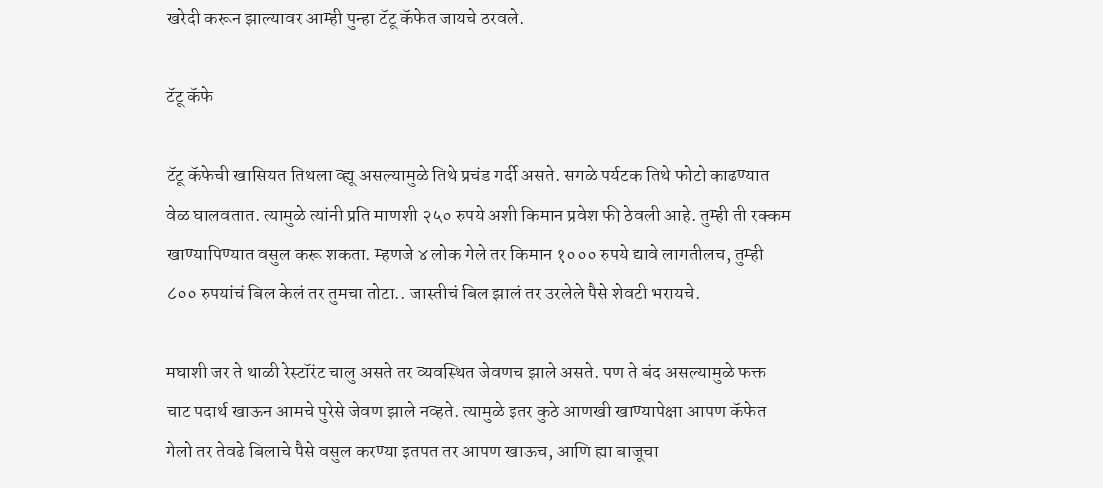खरेदी करून झाल्यावर आम्ही पुन्हा टॅटू कॅफेत जायचे ठरवले.

टॅटू कॅफे

टॅटू कॅफेची खासियत तिथला व्ह्यू असल्यामुळे तिथे प्रचंड गर्दी असते. सगळे पर्यटक तिथे फोटो काढण्यात वेळ घालवतात. त्यामुळे त्यांनी प्रति माणशी २५० रुपये अशी किमान प्रवेश फी ठेवली आहे. तुम्ही ती रक्कम खाण्यापिण्यात वसुल करू शकता. म्हणजे ४ लोक गेले तर किमान १००० रुपये द्यावे लागतीलच, तुम्ही ८०० रुपयांचं बिल केलं तर तुमचा तोटा.. जास्तीचं बिल झालं तर उरलेले पैसे शेवटी भरायचे.

मघाशी जर ते थाळी रेस्टॉरंट चालु असते तर व्यवस्थित जेवणच झाले असते. पण ते बंद असल्यामुळे फक्त चाट पदार्थ खाऊन आमचे पुरेसे जेवण झाले नव्हते. त्यामुळे इतर कुठे आणखी खाण्यापेक्षा आपण कॅफेत गेलो तर तेवढे बिलाचे पैसे वसुल करण्या इतपत तर आपण खाऊच, आणि ह्या बाजूचा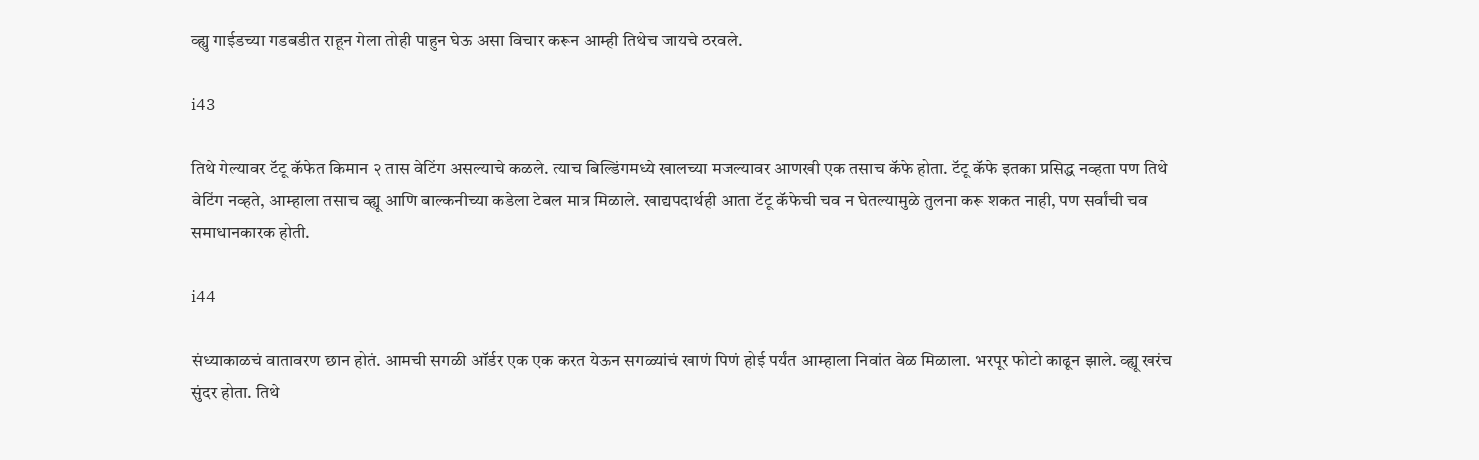व्ह्यु गाईडच्या गडबडीत राहून गेला तोही पाहुन घेऊ असा विचार करून आम्ही तिथेच जायचे ठरवले.

i43

तिथे गेल्यावर टॅटू कॅफेत किमान २ तास वेटिंग असल्याचे कळले. त्याच बिल्डिंगमध्ये खालच्या मजल्यावर आणखी एक तसाच कॅफे होता. टॅटू कॅफे इतका प्रसिद्ध नव्हता पण तिथे वेटिंग नव्हते, आम्हाला तसाच व्ह्यू आणि बाल्कनीच्या कडेला टेबल मात्र मिळाले. खाद्यपदार्थही आता टॅटू कॅफेची चव न घेतल्यामुळे तुलना करू शकत नाही, पण सर्वांची चव समाधानकारक होती.

i44

संध्याकाळचं वातावरण छान होतं. आमची सगळी ऑर्डर एक एक करत येऊन सगळ्यांचं खाणं पिणं होई पर्यंत आम्हाला निवांत वेळ मिळाला. भरपूर फोटो काढून झाले. व्ह्यू खरंच सुंदर होता. तिथे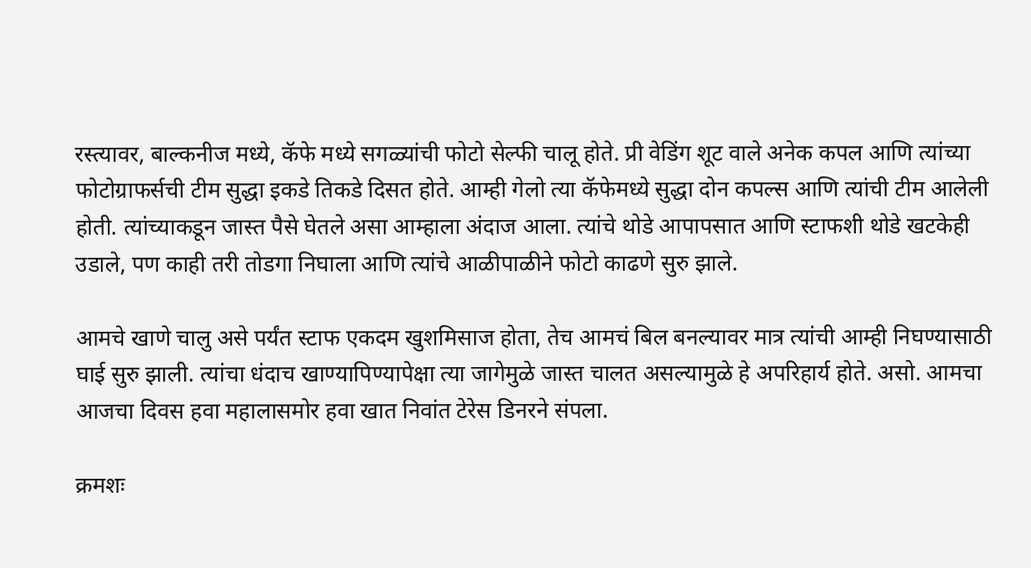रस्त्यावर, बाल्कनीज मध्ये, कॅफे मध्ये सगळ्यांची फोटो सेल्फी चालू होते. प्री वेडिंग शूट वाले अनेक कपल आणि त्यांच्या फोटोग्राफर्सची टीम सुद्धा इकडे तिकडे दिसत होते. आम्ही गेलो त्या कॅफेमध्ये सुद्धा दोन कपल्स आणि त्यांची टीम आलेली होती. त्यांच्याकडून जास्त पैसे घेतले असा आम्हाला अंदाज आला. त्यांचे थोडे आपापसात आणि स्टाफशी थोडे खटकेही उडाले, पण काही तरी तोडगा निघाला आणि त्यांचे आळीपाळीने फोटो काढणे सुरु झाले.

आमचे खाणे चालु असे पर्यंत स्टाफ एकदम खुशमिसाज होता, तेच आमचं बिल बनल्यावर मात्र त्यांची आम्ही निघण्यासाठी घाई सुरु झाली. त्यांचा धंदाच खाण्यापिण्यापेक्षा त्या जागेमुळे जास्त चालत असल्यामुळे हे अपरिहार्य होते. असो. आमचा आजचा दिवस हवा महालासमोर हवा खात निवांत टेरेस डिनरने संपला.

क्रमशः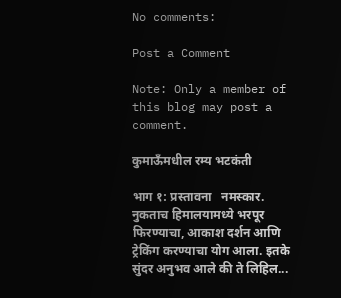No comments:

Post a Comment

Note: Only a member of this blog may post a comment.

कुमाऊँमधील रम्य भटकंती

भाग १: प्रस्तावना   नमस्कार. नुकताच हिमालयामध्ये भरपूर फिरण्याचा, आकाश दर्शन आणि ट्रेकिंग करण्याचा योग आला. इतके सुंदर अनुभव आले की ते लिहिल...